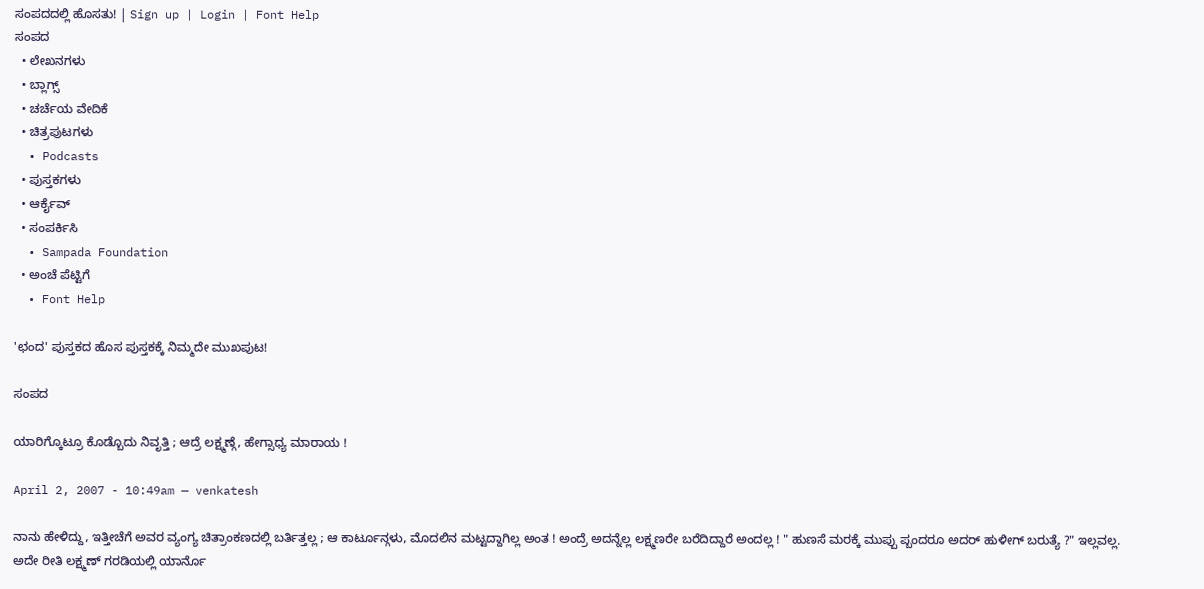ಸಂಪದದಲ್ಲಿ ಹೊಸತು! | Sign up | Login | Font Help
ಸಂಪದ
  • ಲೇಖನಗಳು
  • ಬ್ಲಾಗ್ಸ್
  • ಚರ್ಚೆಯ ವೇದಿಕೆ
  • ಚಿತ್ರಪುಟಗಳು
  • Podcasts
  • ಪುಸ್ತಕಗಳು
  • ಆರ್ಕೈವ್
  • ಸಂಪರ್ಕಿಸಿ
  • Sampada Foundation
  • ಅಂಚೆ ಪೆಟ್ಟಿಗೆ
  • Font Help

'ಛಂದ' ಪುಸ್ತಕದ ಹೊಸ ಪುಸ್ತಕಕ್ಕೆ ನಿಮ್ಮದೇ ಮುಖಪುಟ!

ಸಂಪದ

ಯಾರಿಗ್ಕೊಟ್ರೂ ಕೊಡ್ಬೊದು ನಿವೃತ್ತಿ ; ಆದ್ರೆ ಲಕ್ಷ್ಮಣ್ಗೆ, ಹೇಗ್ಸಾಧ್ಯ ಮಾರಾಯ !

April 2, 2007 - 10:49am — venkatesh

ನಾನು ಹೇಳಿದ್ದು, ಇತ್ತೀಚೆಗೆ ಅವರ ವ್ಯಂಗ್ಯ ಚಿತ್ರಾಂಕಣದಲ್ಲಿ ಬರ್ತಿತ್ತಲ್ಲ ; ಆ ಕಾರ್ಟೂನ್ಗಳು, ಮೊದಲಿನ ಮಟ್ಟದ್ದಾಗಿಲ್ಲ ಅಂತ ! ಅಂದ್ರೆ ಅದನ್ನೆಲ್ಲ ಲಕ್ಷ್ಮಣರೇ ಬರೆದಿದ್ದಾರೆ ಅಂದಲ್ಲ ! " ಹುಣಸೆ ಮರಕ್ಕೆ ಮುಪ್ಪು ಪ್ಬಂದರೂ ಅದರ್ ಹುಳೀಗ್ ಬರುತ್ಯೆ ?" ಇಲ್ಲವಲ್ಲ. ಅದೇ ರೀತಿ ಲಕ್ಷ್ಮಣ್ ಗರಡಿಯಲ್ಲಿ ಯಾರ್ನೊ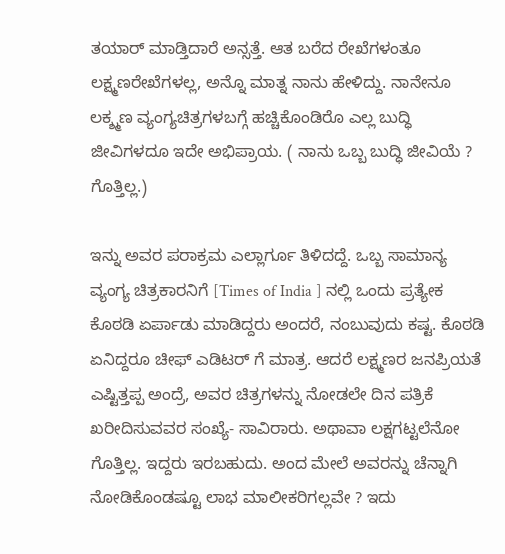ತಯಾರ್ ಮಾಡ್ತಿದಾರೆ ಅನ್ಸತ್ತೆ. ಆತ ಬರೆದ ರೇಖೆಗಳಂತೂ ಲಕ್ಷ್ಮಣರೇಖೆಗಳಲ್ಲ, ಅನ್ನೊ ಮಾತ್ನ ನಾನು ಹೇಳಿದ್ದು. ನಾನೇನೂ ಲಕ್ಶ್ಮಣ ವ್ಯಂಗ್ಯಚಿತ್ರಗಳಬಗ್ಗೆ ಹಚ್ಚಿಕೊಂಡಿರೊ ಎಲ್ಲ ಬುದ್ಧಿ ಜೀವಿಗಳದೂ ಇದೇ ಅಭಿಪ್ರಾಯ. ( ನಾನು ಒಬ್ಬ ಬುದ್ಧಿ ಜೀವಿಯೆ ? ಗೊತ್ತಿಲ್ಲ.)

ಇನ್ನು ಅವರ ಪರಾಕ್ರಮ ಎಲ್ಲಾರ್ಗೂ ತಿಳಿದದ್ದೆ. ಒಬ್ಬ ಸಾಮಾನ್ಯ ವ್ಯಂಗ್ಯ ಚಿತ್ರಕಾರನಿಗೆ [Times of India ] ನಲ್ಲಿ ಒಂದು ಪ್ರತ್ಯೇಕ ಕೊಠಡಿ ಏರ್ಪಾಡು ಮಾಡಿದ್ದರು ಅಂದರೆ, ನಂಬುವುದು ಕಷ್ಟ. ಕೊಠಡಿ ಏನಿದ್ದರೂ ಚೀಫ್ ಎಡಿಟರ್ ಗೆ ಮಾತ್ರ. ಆದರೆ ಲಕ್ಷ್ಮಣರ ಜನಪ್ರಿಯತೆ ಎಷ್ಟಿತ್ತಪ್ಪ ಅಂದ್ರೆ, ಅವರ ಚಿತ್ರಗಳನ್ನು ನೋಡಲೇ ದಿನ ಪತ್ರಿಕೆ ಖರೀದಿಸುವವರ ಸಂಖ್ಯೆ- ಸಾವಿರಾರು. ಅಥಾವಾ ಲಕ್ಷಗಟ್ಟಲೆನೋ ಗೊತ್ತಿಲ್ಲ. ಇದ್ದರು ಇರಬಹುದು. ಅಂದ ಮೇಲೆ ಅವರನ್ನು ಚೆನ್ನಾಗಿ ನೋಡಿಕೊಂಡಷ್ಟೂ ಲಾಭ ಮಾಲೀಕರಿಗಲ್ಲವೇ ? ಇದು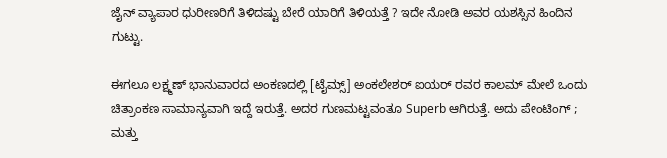ಜೈನ್ ವ್ಯಾಪಾರ ಧುರೀಣರಿಗೆ ತಿಳಿದಷ್ಟು ಬೇರೆ ಯಾರಿಗೆ ತಿಳಿಯತ್ತೆ ? ಇದೇ ನೋಡಿ ಅವರ ಯಶಸ್ಸಿನ ಹಿಂದಿನ ಗುಟ್ಟು.

ಈಗಲೂ ಲಕ್ಷ್ಮಣ್ ಭಾನುವಾರದ ಅಂಕಣದಲ್ಲಿ [ಟೈಮ್ಸ್] ಅಂಕಲೇಶರ್ ಐಯರ್ ರವರ ಕಾಲಮ್ ಮೇಲೆ ಒಂದು ಚಿತ್ರಾಂಕಣ ಸಾಮಾನ್ಯವಾಗಿ ಇದ್ದೆ ಇರುತ್ತೆ. ಅದರ ಗುಣಮಟ್ಟವಂತೂ Superb ಆಗಿರುತ್ತೆ. ಅದು ಪೇಂಟಿಂಗ್ ; ಮತ್ತು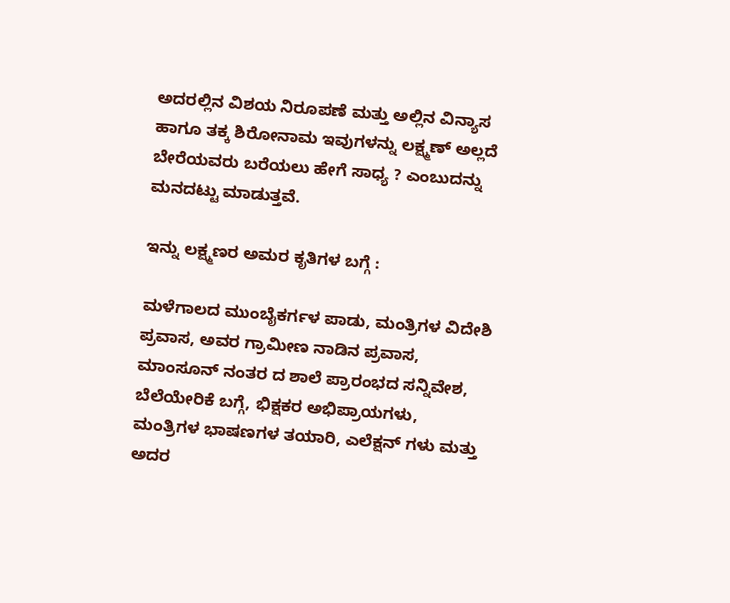ಅದರಲ್ಲಿನ ವಿಶಯ ನಿರೂಪಣೆ ಮತ್ತು ಅಲ್ಲಿನ ವಿನ್ಯಾಸ ಹಾಗೂ ತಕ್ಕ ಶಿರೋನಾಮ ಇವುಗಳನ್ನು ಲಕ್ಷ್ಮಣ್ ಅಲ್ಲದೆ ಬೇರೆಯವರು ಬರೆಯಲು ಹೇಗೆ ಸಾಧ್ಯ ? ಎಂಬುದನ್ನು ಮನದಟ್ಟು ಮಾಡುತ್ತವೆ.

ಇನ್ನು ಲಕ್ಷ್ಮಣರ ಅಮರ ಕೃತಿಗಳ ಬಗ್ಗೆ :

ಮಳೆಗಾಲದ ಮುಂಬೈಕರ್ಗಳ ಪಾಡು, ಮಂತ್ರಿಗಳ ವಿದೇಶಿ ಪ್ರವಾಸ, ಅವರ ಗ್ರಾಮೀಣ ನಾಡಿನ ಪ್ರವಾಸ, ಮಾಂಸೂನ್ ನಂತರ ದ ಶಾಲೆ ಪ್ರಾರಂಭದ ಸನ್ನಿವೇಶ, ಬೆಲೆಯೇರಿಕೆ ಬಗ್ಗೆ, ಭಿಕ್ಷಕರ ಅಭಿಪ್ರಾಯಗಳು, ಮಂತ್ರಿಗಳ ಭಾಷಣಗಳ ತಯಾರಿ, ಎಲೆಕ್ಷನ್ ಗಳು ಮತ್ತು ಅದರ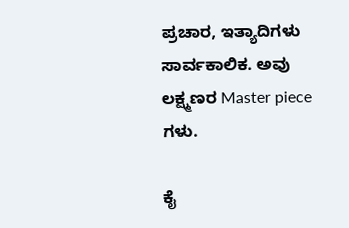ಪ್ರಚಾರ, ಇತ್ಯಾದಿಗಳು ಸಾರ್ವಕಾಲಿಕ. ಅವು ಲಕ್ಷ್ಮಣರ Master piece ಗಳು.

ಕೈ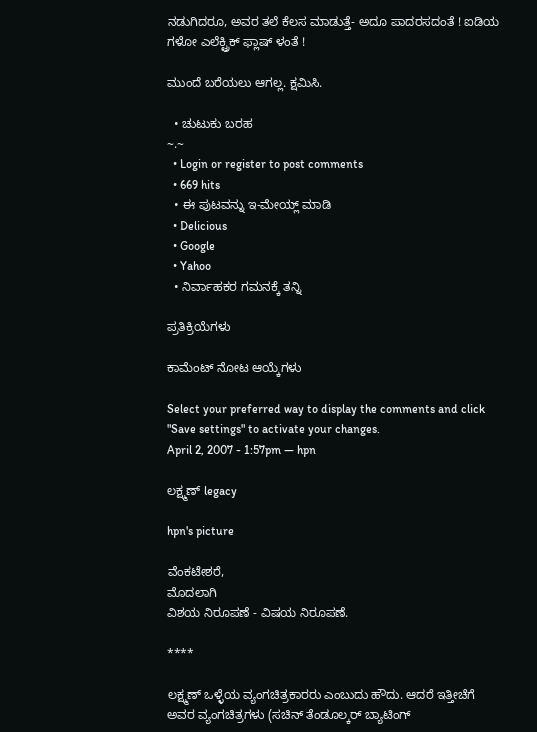ನಡುಗಿದರೂ, ಅವರ ತಲೆ ಕೆಲಸ ಮಾಡುತ್ತೆ- ಅದೂ ಪಾದರಸದಂತೆ ! ಐಡಿಯ ಗಳೋ ಎಲೆಕ್ಟ್ರಿಕ್ ಫ್ಲಾಷ್ ಳಂತೆ !

ಮುಂದೆ ಬರೆಯಲು ಆಗಲ್ಲ. ಕ್ಷಮಿಸಿ.

  • ಚುಟುಕು ಬರಹ
~.~
  • Login or register to post comments
  • 669 hits
  • ಈ ಪುಟವನ್ನು ಇ-ಮೇಯ್ಲ್ ಮಾಡಿ
  • Delicious
  • Google
  • Yahoo
  • ನಿರ್ವಾಹಕರ ಗಮನಕ್ಕೆ ತನ್ನಿ

ಪ್ರತಿಕ್ರಿಯೆಗಳು

ಕಾಮೆಂಟ್ ನೋಟ ಆಯ್ಕೆಗಳು

Select your preferred way to display the comments and click "Save settings" to activate your changes.
April 2, 2007 - 1:57pm — hpn

ಲಕ್ಷ್ಮಣ್ legacy

hpn's picture

ವೆಂಕಟೇಶರೆ,
ಮೊದಲಾಗಿ
ವಿಶಯ ನಿರೂಪಣೆ - ವಿಷಯ ನಿರೂಪಣೆ.

****

ಲಕ್ಷ್ಮಣ್ ಒಳ್ಳೆಯ ವ್ಯಂಗಚಿತ್ರಕಾರರು ಎಂಬುದು ಹೌದು. ಆದರೆ ಇತ್ತೀಚೆಗೆ ಅವರ ವ್ಯಂಗಚಿತ್ರಗಳು (ಸಚಿನ್ ತೆಂಡೂಲ್ಕರ್ ಬ್ಯಾಟಿಂಗ್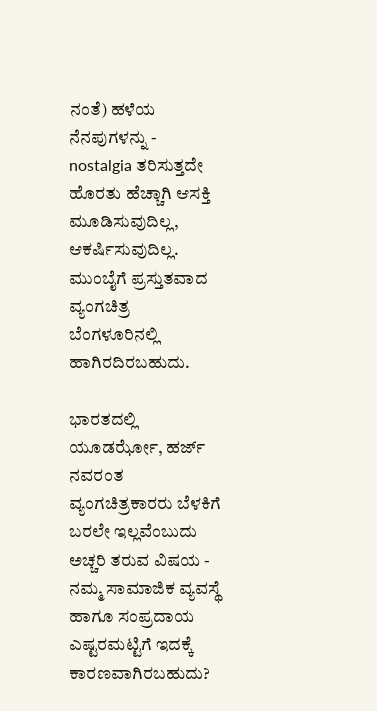ನಂತೆ) ಹಳೆಯ ನೆನಪುಗಳನ್ನು - nostalgia ತರಿಸುತ್ತದೇ ಹೊರತು ಹೆಚ್ಚಾಗಿ ಆಸಕ್ತಿ ಮೂಡಿಸುವುದಿಲ್ಲ, ಆಕರ್ಷಿಸುವುದಿಲ್ಲ. ಮುಂಬೈಗೆ ಪ್ರಸ್ತುತವಾದ ವ್ಯಂಗಚಿತ್ರ ಬೆಂಗಳೂರಿನಲ್ಲಿ ಹಾಗಿರದಿರಬಹುದು.

ಭಾರತದಲ್ಲಿ ಯೂಡರ್ಝೋ, ಹರ್ಜ್ ನವರಂತ ವ್ಯಂಗಚಿತ್ರಕಾರರು ಬೆಳಕಿಗೆ ಬರಲೇ ಇಲ್ಲವೆಂಬುದು ಅಚ್ಚರಿ ತರುವ ವಿಷಯ - ನಮ್ಮ ಸಾಮಾಜಿಕ ವ್ಯವಸ್ಥೆ ಹಾಗೂ ಸಂಪ್ರದಾಯ ಎಷ್ಟರಮಟ್ಟಿಗೆ ಇದಕ್ಕೆ ಕಾರಣವಾಗಿರಬಹುದು?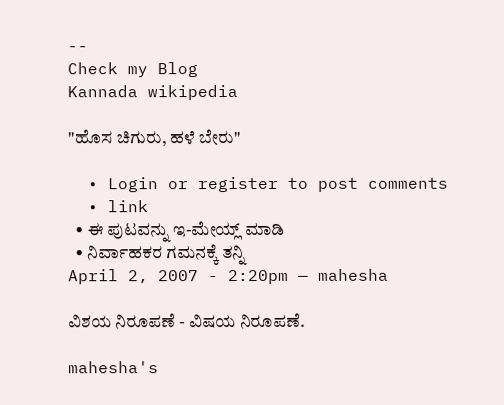--
Check my Blog
Kannada wikipedia

"ಹೊಸ ಚಿಗುರು, ಹಳೆ ಬೇರು"

  • Login or register to post comments
  • link
  • ಈ ಪುಟವನ್ನು ಇ-ಮೇಯ್ಲ್ ಮಾಡಿ
  • ನಿರ್ವಾಹಕರ ಗಮನಕ್ಕೆ ತನ್ನಿ
April 2, 2007 - 2:20pm — mahesha

ವಿಶಯ ನಿರೂಪಣೆ - ವಿಷಯ ನಿರೂಪಣೆ.

mahesha's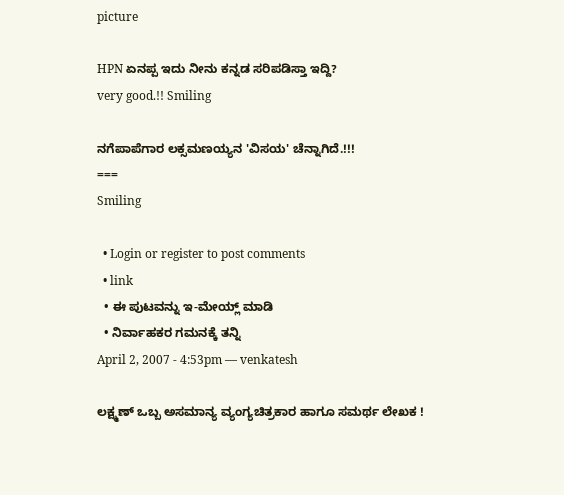picture

HPN ಏನಪ್ಪ ಇದು ನೀನು ಕನ್ನಡ ಸರಿಪಡಿಸ್ತಾ ಇದ್ದಿ?
very good.!! Smiling

ನಗೆಪಾಪೆಗಾರ ಲಕ್ಸಮಣಯ್ಯನ 'ವಿಸಯ' ಚೆನ್ನಾಗಿದೆ.!!!
===
Smiling

  • Login or register to post comments
  • link
  • ಈ ಪುಟವನ್ನು ಇ-ಮೇಯ್ಲ್ ಮಾಡಿ
  • ನಿರ್ವಾಹಕರ ಗಮನಕ್ಕೆ ತನ್ನಿ
April 2, 2007 - 4:53pm — venkatesh

ಲಕ್ಷ್ಮಣ್ ಒಬ್ಬ ಅಸಮಾನ್ಯ ವ್ಯಂಗ್ಯಚಿತ್ರಕಾರ ಹಾಗೂ ಸಮರ್ಥ ಲೇಖಕ !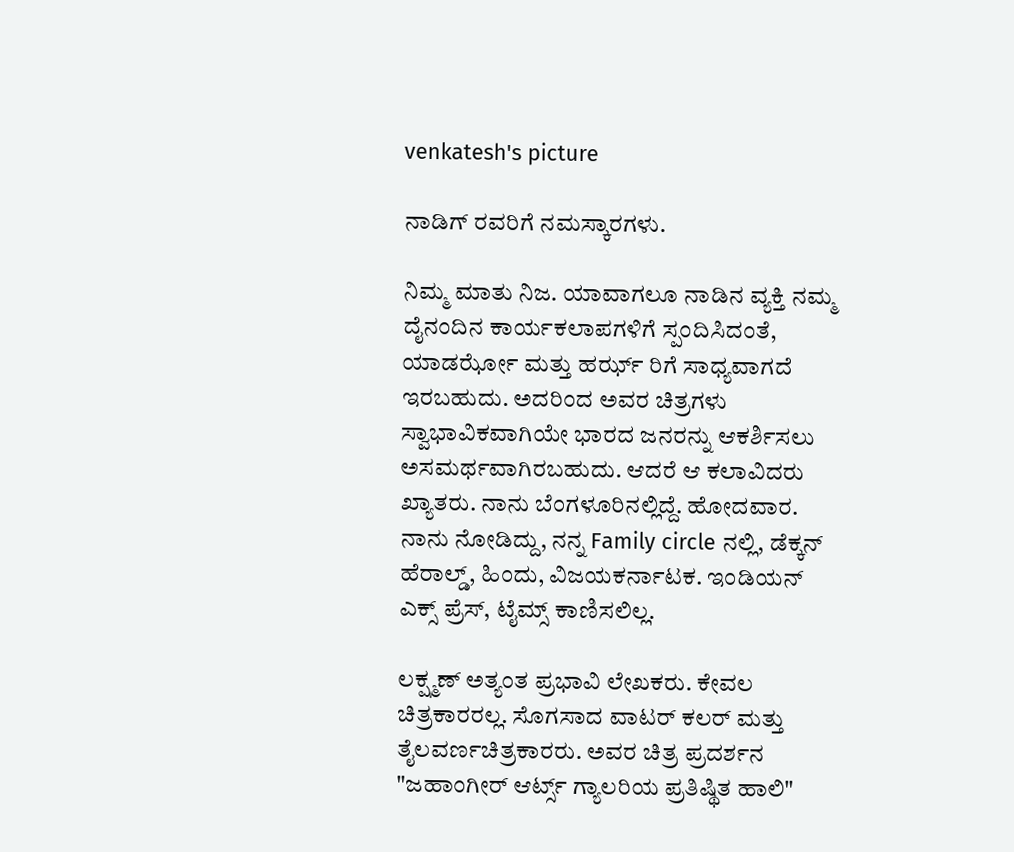venkatesh's picture

ನಾಡಿಗ್ ರವರಿಗೆ ನಮಸ್ಕಾರಗಳು.

ನಿಮ್ಮ ಮಾತು ನಿಜ. ಯಾವಾಗಲೂ ನಾಡಿನ ವ್ಯಕ್ತಿ ನಮ್ಮ ದೈನಂದಿನ ಕಾರ್ಯಕಲಾಪಗಳಿಗೆ ಸ್ಪಂದಿಸಿದಂತೆ, ಯಾಡರ್ಝೋ ಮತ್ತು ಹರ್ಝ್ ರಿಗೆ ಸಾಧ್ಯವಾಗದೆ ಇರಬಹುದು. ಅದರಿಂದ ಅವರ ಚಿತ್ರಗಳು ಸ್ವಾಭಾವಿಕವಾಗಿಯೇ ಭಾರದ ಜನರನ್ನು ಆಕರ್ಶಿಸಲು ಅಸಮರ್ಥವಾಗಿರಬಹುದು. ಆದರೆ ಆ ಕಲಾವಿದರು ಖ್ಯಾತರು. ನಾನು ಬೆಂಗಳೂರಿನಲ್ಲಿದ್ದೆ. ಹೋದವಾರ. ನಾನು ನೋಡಿದ್ದು, ನನ್ನ Family circle ನಲ್ಲಿ, ಡೆಕ್ಕನ್ ಹೆರಾಲ್ಡ್, ಹಿಂದು, ವಿಜಯಕರ್ನಾಟಕ. ಇಂಡಿಯನ್ ಎಕ್ಸ್ ಪ್ರೆಸ್, ಟೈಮ್ಸ್ ಕಾಣಿಸಲಿಲ್ಲ.

ಲಕ್ಷ್ಮಣ್ ಅತ್ಯಂತ ಪ್ರಭಾವಿ ಲೇಖಕರು. ಕೇವಲ ಚಿತ್ರಕಾರರಲ್ಲ. ಸೊಗಸಾದ ವಾಟರ್ ಕಲರ್ ಮತ್ತು ತೈಲವರ್ಣಚಿತ್ರಕಾರರು. ಅವರ ಚಿತ್ರ ಪ್ರದರ್ಶನ "ಜಹಾಂಗೀರ್ ಆರ್ಟ್ಸ್ ಗ್ಯಾಲರಿಯ ಪ್ರತಿಷ್ಥಿತ ಹಾಲಿ"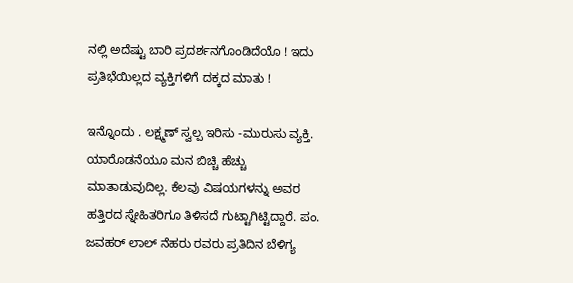ನಲ್ಲಿ ಅದೆಷ್ಟು ಬಾರಿ ಪ್ರದರ್ಶನಗೊಂಡಿದೆಯೊ ! ಇದು ಪ್ರತಿಭೆಯಿಲ್ಲದ ವ್ಯಕ್ತಿಗಳಿಗೆ ದಕ್ಕದ ಮಾತು !

ಇನ್ನೊಂದು . ಲಕ್ಷ್ಮಣ್ ಸ್ವಲ್ಪ ಇರಿಸು -ಮುರುಸು ವ್ಯಕ್ತಿ. ಯಾರೊಡನೆಯೂ ಮನ ಬಿಚ್ಚಿ ಹೆಚ್ಚು ಮಾತಾಡುವುದಿಲ್ಲ. ಕೆಲವು ವಿಷಯಗಳನ್ನು ಅವರ ಹತ್ತಿರದ ಸ್ನೇಹಿತರಿಗೂ ತಿಳಿಸದೆ ಗುಟ್ಟಾಗಿಟ್ಟಿದ್ದಾರೆ. ಪಂ. ಜವಹರ್ ಲಾಲ್ ನೆಹರು ರವರು ಪ್ರತಿದಿನ ಬೆಳಿಗ್ಯ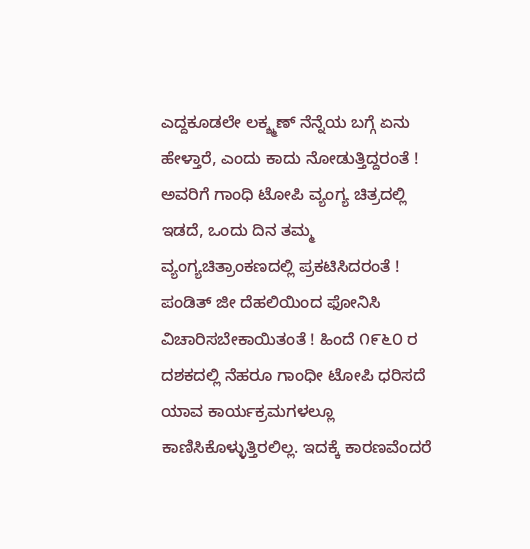ಎದ್ದಕೂಡಲೇ ಲಕ್ಶ್ಮಣ್ ನೆನ್ನೆಯ ಬಗ್ಗೆ ಏನು ಹೇಳ್ತಾರೆ, ಎಂದು ಕಾದು ನೋಡುತ್ತಿದ್ದರಂತೆ ! ಅವರಿಗೆ ಗಾಂಧಿ ಟೋಪಿ ವ್ಯಂಗ್ಯ ಚಿತ್ರದಲ್ಲಿ ಇಡದೆ, ಒಂದು ದಿನ ತಮ್ಮ ವ್ಯಂಗ್ಯಚಿತ್ರಾಂಕಣದಲ್ಲಿ ಪ್ರಕಟಿಸಿದರಂತೆ ! ಪಂಡಿತ್ ಜೀ ದೆಹಲಿಯಿಂದ ಫೋನಿಸಿ ವಿಚಾರಿಸಬೇಕಾಯಿತಂತೆ ! ಹಿಂದೆ ೧೯೬೦ ರ ದಶಕದಲ್ಲಿ ನೆಹರೂ ಗಾಂಧೀ ಟೋಪಿ ಧರಿಸದೆ ಯಾವ ಕಾರ್ಯಕ್ರಮಗಳಲ್ಲೂ ಕಾಣಿಸಿಕೊಳ್ಳುತ್ತಿರಲಿಲ್ಲ. ಇದಕ್ಕೆ ಕಾರಣವೆಂದರೆ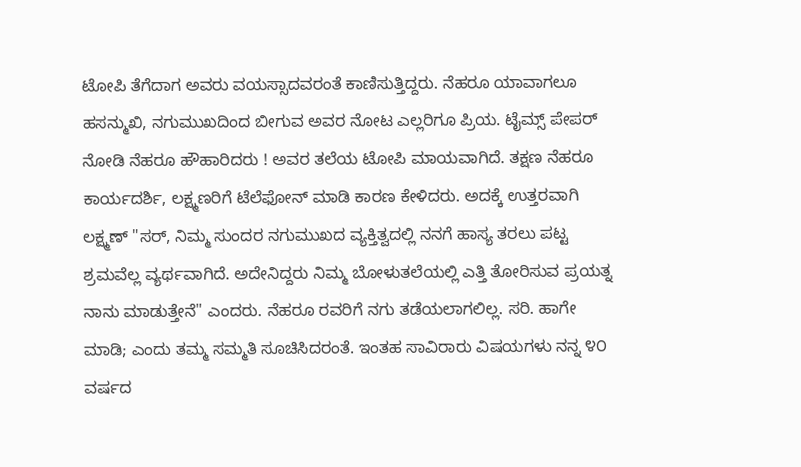ಟೋಪಿ ತೆಗೆದಾಗ ಅವರು ವಯಸ್ಸಾದವರಂತೆ ಕಾಣಿಸುತ್ತಿದ್ದರು. ನೆಹರೂ ಯಾವಾಗಲೂ ಹಸನ್ಮುಖಿ, ನಗುಮುಖದಿಂದ ಬೀಗುವ ಅವರ ನೋಟ ಎಲ್ಲರಿಗೂ ಪ್ರಿಯ. ಟೈಮ್ಸ್ ಪೇಪರ್ ನೋಡಿ ನೆಹರೂ ಹೌಹಾರಿದರು ! ಅವರ ತಲೆಯ ಟೋಪಿ ಮಾಯವಾಗಿದೆ. ತಕ್ಷಣ ನೆಹರೂ ಕಾರ್ಯದರ್ಶಿ, ಲಕ್ಷ್ಮಣರಿಗೆ ಟೆಲೆಫೋನ್ ಮಾಡಿ ಕಾರಣ ಕೇಳಿದರು. ಅದಕ್ಕೆ ಉತ್ತರವಾಗಿ ಲಕ್ಷ್ಮಣ್ "ಸರ್, ನಿಮ್ಮ ಸುಂದರ ನಗುಮುಖದ ವ್ಯಕ್ತಿತ್ವದಲ್ಲಿ ನನಗೆ ಹಾಸ್ಯ ತರಲು ಪಟ್ಟ ಶ್ರಮವೆಲ್ಲ ವ್ಯರ್ಥವಾಗಿದೆ. ಅದೇನಿದ್ದರು ನಿಮ್ಮ ಬೋಳುತಲೆಯಲ್ಲಿ ಎತ್ತಿ ತೋರಿಸುವ ಪ್ರಯತ್ನ ನಾನು ಮಾಡುತ್ತೇನೆ" ಎಂದರು. ನೆಹರೂ ರವರಿಗೆ ನಗು ತಡೆಯಲಾಗಲಿಲ್ಲ. ಸರಿ. ಹಾಗೇ ಮಾಡಿ; ಎಂದು ತಮ್ಮ ಸಮ್ಮತಿ ಸೂಚಿಸಿದರಂತೆ. ಇಂತಹ ಸಾವಿರಾರು ವಿಷಯಗಳು ನನ್ನ ೪೦ ವರ್ಷದ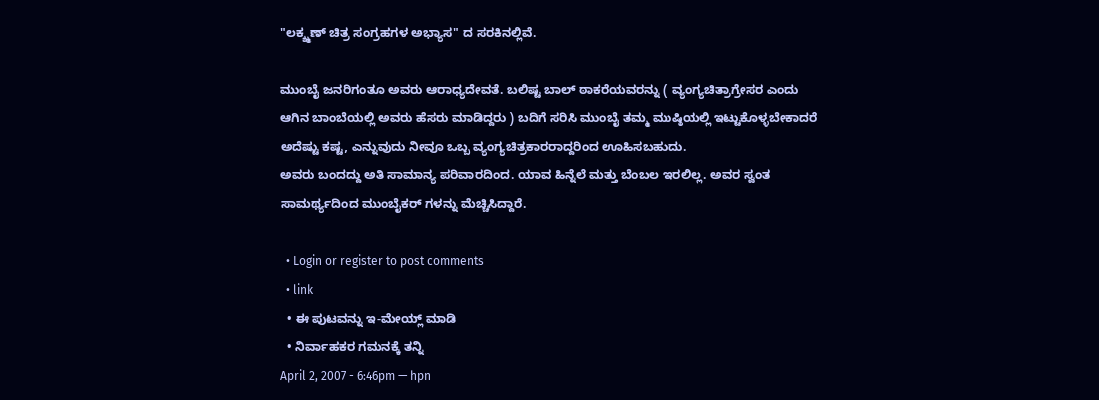"ಲಕ್ಶ್ಮಣ್ ಚಿತ್ರ ಸಂಗ್ರಹಗಳ ಅಭ್ಯಾಸ" ದ ಸರಕಿನಲ್ಲಿವೆ.

ಮುಂಬೈ ಜನರಿಗಂತೂ ಅವರು ಆರಾಧ್ಯದೇವತೆ. ಬಲಿಷ್ಟ ಬಾಲ್ ಠಾಕರೆಯವರನ್ನು ( ವ್ಯಂಗ್ಯಚಿತ್ರಾಗ್ರೇಸರ ಎಂದು ಆಗಿನ ಬಾಂಬೆಯಲ್ಲಿ ಅವರು ಹೆಸರು ಮಾಡಿದ್ದರು ) ಬದಿಗೆ ಸರಿಸಿ ಮುಂಬೈ ತಮ್ಮ ಮುಷ್ಠಿಯಲ್ಲಿ ಇಟ್ಟುಕೊಳ್ಳಬೇಕಾದರೆ ಅದೆಷ್ಟು ಕಷ್ಟ, ಎನ್ನುವುದು ನೀವೂ ಒಬ್ಬ ವ್ಯಂಗ್ಯಚಿತ್ರಕಾರರಾದ್ದರಿಂದ ಊಹಿಸಬಹುದು.
ಅವರು ಬಂದದ್ದು ಅತಿ ಸಾಮಾನ್ಯ ಪರಿವಾರದಿಂದ. ಯಾವ ಹಿನ್ನೆಲೆ ಮತ್ತು ಬೆಂಬಲ ಇರಲಿಲ್ಲ. ಅವರ ಸ್ವಂತ ಸಾಮರ್ಥ್ಯದಿಂದ ಮುಂಬೈಕರ್ ಗಳನ್ನು ಮೆಚ್ಚಿಸಿದ್ದಾರೆ.

  • Login or register to post comments
  • link
  • ಈ ಪುಟವನ್ನು ಇ-ಮೇಯ್ಲ್ ಮಾಡಿ
  • ನಿರ್ವಾಹಕರ ಗಮನಕ್ಕೆ ತನ್ನಿ
April 2, 2007 - 6:46pm — hpn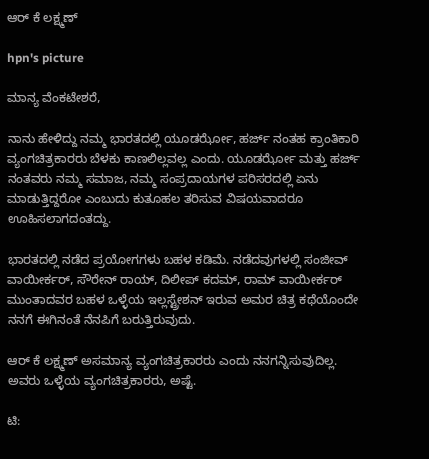ಆರ್ ಕೆ ಲಕ್ಷ್ಮಣ್

hpn's picture

ಮಾನ್ಯ ವೆಂಕಟೇಶರೆ,

ನಾನು ಹೇಳಿದ್ದು ನಮ್ಮ ಭಾರತದಲ್ಲಿ ಯೂಡರ್ಝೋ, ಹರ್ಜ್ ನಂತಹ ಕ್ರಾಂತಿಕಾರಿ ವ್ಯಂಗಚಿತ್ರಕಾರರು ಬೆಳಕು ಕಾಣಲಿಲ್ಲವಲ್ಲ ಎಂದು. ಯೂಡರ್ಝೋ ಮತ್ತು ಹರ್ಜ್ ನಂತವರು ನಮ್ಮ ಸಮಾಜ, ನಮ್ಮ ಸಂಪ್ರದಾಯಗಳ ಪರಿಸರದಲ್ಲಿ ಏನು ಮಾಡುತ್ತಿದ್ದರೋ ಎಂಬುದು ಕುತೂಹಲ ತರಿಸುವ ವಿಷಯವಾದರೂ ಊಹಿಸಲಾಗದಂತದ್ದು.

ಭಾರತದಲ್ಲಿ ನಡೆದ ಪ್ರಯೋಗಗಳು ಬಹಳ ಕಡಿಮೆ. ನಡೆದವುಗಳಲ್ಲಿ ಸಂಜೀವ್ ವಾಯೀರ್ಕರ್, ಸೌರೇನ್ ರಾಯ್, ದಿಲೀಪ್ ಕದಮ್, ರಾಮ್ ವಾಯೀರ್ಕರ್ ಮುಂತಾದವರ ಬಹಳ ಒಳ್ಳೆಯ ಇಲ್ಲಸ್ಟ್ರೇಶನ್ ಇರುವ ಅಮರ ಚಿತ್ರ ಕಥೆಯೊಂದೇ ನನಗೆ ಈಗಿನಂತೆ ನೆನಪಿಗೆ ಬರುತ್ತಿರುವುದು.

ಆರ್ ಕೆ ಲಕ್ಷ್ಮಣ್ ಅಸಮಾನ್ಯ ವ್ಯಂಗಚಿತ್ರಕಾರರು ಎಂದು ನನಗನ್ನಿಸುವುದಿಲ್ಲ. ಅವರು ಒಳ್ಳೆಯ ವ್ಯಂಗಚಿತ್ರಕಾರರು, ಅಷ್ಟೆ.

ಟಿ: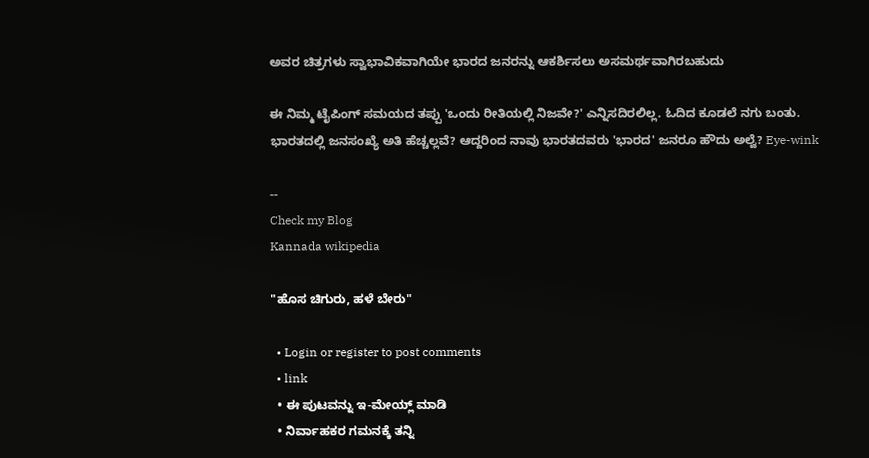ಅವರ ಚಿತ್ರಗಳು ಸ್ವಾಭಾವಿಕವಾಗಿಯೇ ಭಾರದ ಜನರನ್ನು ಆಕರ್ಶಿಸಲು ಅಸಮರ್ಥವಾಗಿರಬಹುದು

ಈ ನಿಮ್ಮ ಟೈಪಿಂಗ್ ಸಮಯದ ತಪ್ಪು 'ಒಂದು ರೀತಿಯಲ್ಲಿ ನಿಜವೇ?' ಎನ್ನಿಸದಿರಲಿಲ್ಲ. ಓದಿದ ಕೂಡಲೆ ನಗು ಬಂತು. ಭಾರತದಲ್ಲಿ ಜನಸಂಖ್ಯೆ ಅತಿ ಹೆಚ್ಚಲ್ಲವೆ? ಆದ್ದರಿಂದ ನಾವು ಭಾರತದವರು 'ಭಾರದ' ಜನರೂ ಹೌದು ಅಲ್ವೆ? Eye-wink

--
Check my Blog
Kannada wikipedia

"ಹೊಸ ಚಿಗುರು, ಹಳೆ ಬೇರು"

  • Login or register to post comments
  • link
  • ಈ ಪುಟವನ್ನು ಇ-ಮೇಯ್ಲ್ ಮಾಡಿ
  • ನಿರ್ವಾಹಕರ ಗಮನಕ್ಕೆ ತನ್ನಿ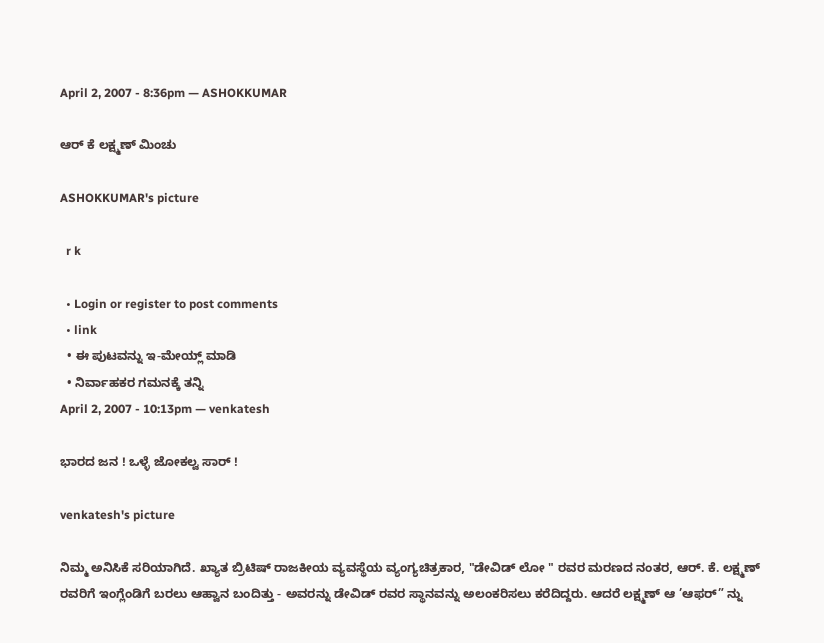April 2, 2007 - 8:36pm — ASHOKKUMAR

ಆರ್ ಕೆ ಲಕ್ಷ್ಮಣ್ ಮಿಂಚು

ASHOKKUMAR's picture

  r k

  • Login or register to post comments
  • link
  • ಈ ಪುಟವನ್ನು ಇ-ಮೇಯ್ಲ್ ಮಾಡಿ
  • ನಿರ್ವಾಹಕರ ಗಮನಕ್ಕೆ ತನ್ನಿ
April 2, 2007 - 10:13pm — venkatesh

ಭಾರದ ಜನ ! ಒಳ್ಳೆ ಜೋಕಲ್ವ ಸಾರ್ !

venkatesh's picture

ನಿಮ್ಮ ಅನಿಸಿಕೆ ಸರಿಯಾಗಿದೆ. ಖ್ಯಾತ ಬ್ರಿಟಿಷ್ ರಾಜಕೀಯ ವ್ಯವಸ್ಥೆಯ ವ್ಯಂಗ್ಯಚಿತ್ರಕಾರ, "ಡೇವಿಡ್ ಲೋ " ರವರ ಮರಣದ ನಂತರ, ಆರ್. ಕೆ. ಲಕ್ಷ್ಮಣ್ ರವರಿಗೆ ಇಂಗ್ಲೆಂಡಿಗೆ ಬರಲು ಆಹ್ವಾನ ಬಂದಿತ್ತು - ಅವರನ್ನು ಡೇವಿಡ್ ರವರ ಸ್ಥಾನವನ್ನು ಅಲಂಕರಿಸಲು ಕರೆದಿದ್ದರು. ಆದರೆ ಲಕ್ಷ್ಮಣ್ ಆ ’ಆಫರ್” ನ್ನು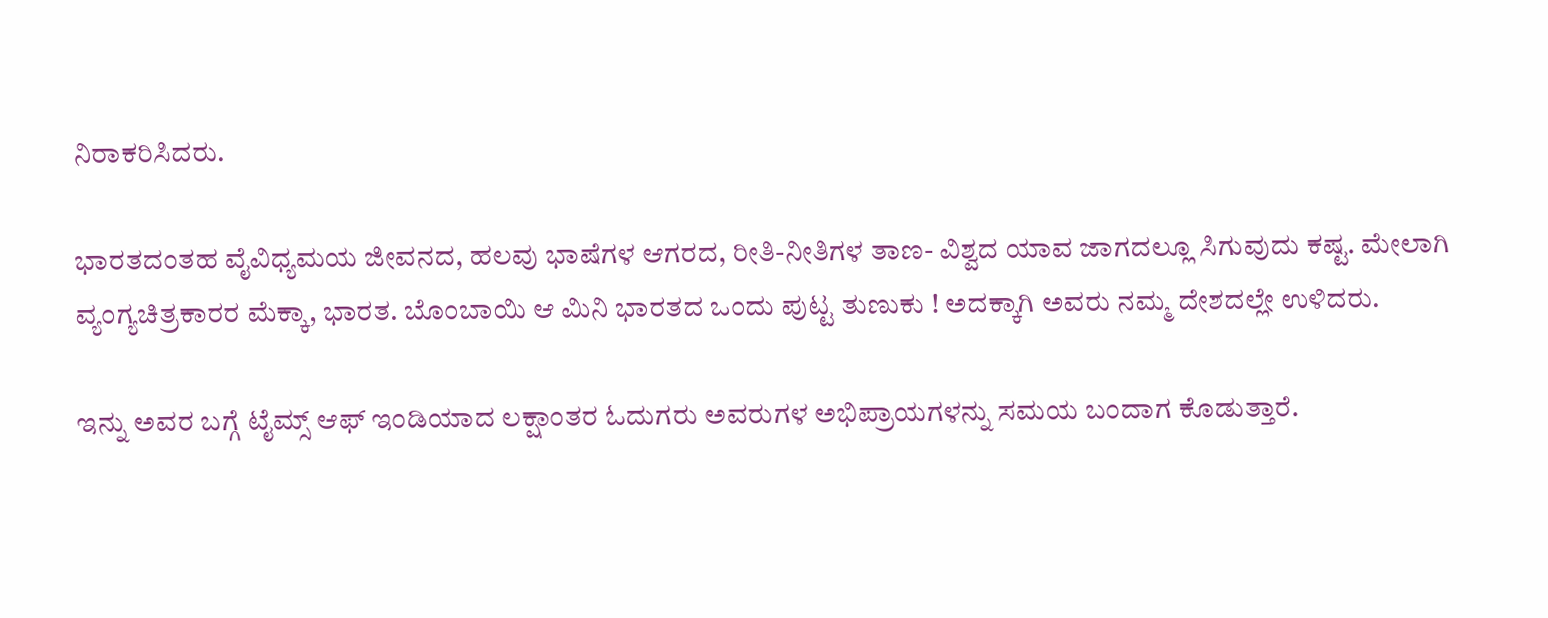ನಿರಾಕರಿಸಿದರು.

ಭಾರತದಂತಹ ವೈವಿಧ್ಯಮಯ ಜೀವನದ, ಹಲವು ಭಾಷೆಗಳ ಆಗರದ, ರೀತಿ-ನೀತಿಗಳ ತಾಣ- ವಿಶ್ವದ ಯಾವ ಜಾಗದಲ್ಲೂ ಸಿಗುವುದು ಕಷ್ಟ. ಮೇಲಾಗಿ ವ್ಯಂಗ್ಯಚಿತ್ರಕಾರರ ಮೆಕ್ಕಾ, ಭಾರತ. ಬೊಂಬಾಯಿ ಆ ಮಿನಿ ಭಾರತದ ಒಂದು ಪುಟ್ಟ ತುಣುಕು ! ಅದಕ್ಕಾಗಿ ಅವರು ನಮ್ಮ ದೇಶದಲ್ಲೇ ಉಳಿದರು.

ಇನ್ನು ಅವರ ಬಗ್ಗೆ ಟೈಮ್ಸ್ ಆಫ್ ಇಂಡಿಯಾದ ಲಕ್ಷಾಂತರ ಓದುಗರು ಅವರುಗಳ ಅಭಿಪ್ರಾಯಗಳನ್ನು ಸಮಯ ಬಂದಾಗ ಕೊಡುತ್ತಾರೆ.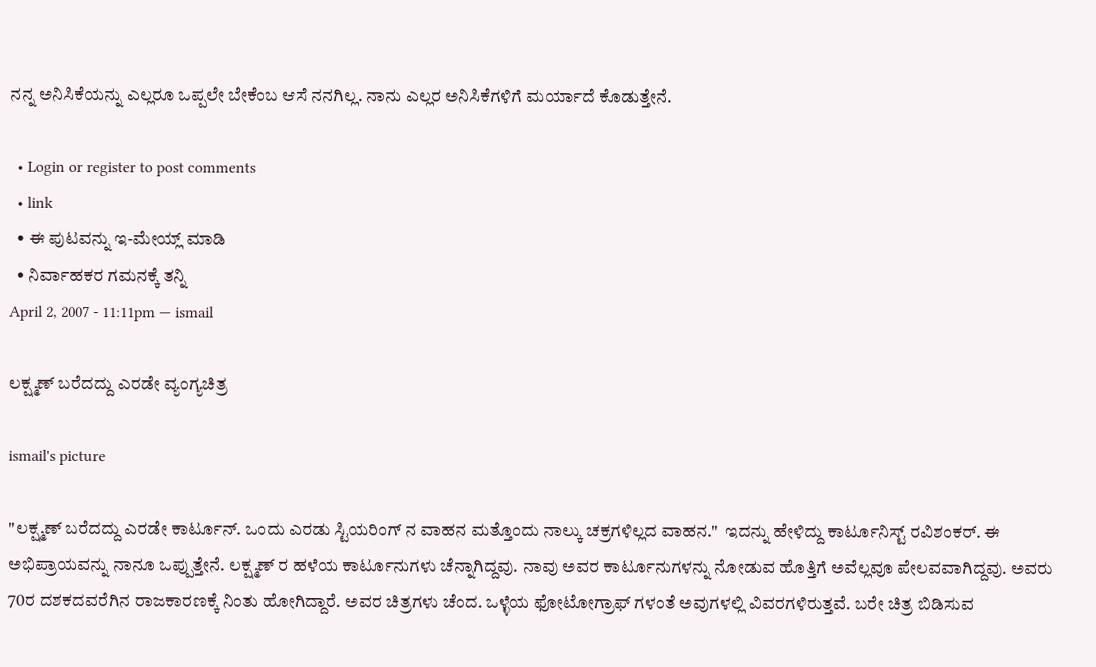ನನ್ನ ಅನಿಸಿಕೆಯನ್ನು ಎಲ್ಲರೂ ಒಪ್ಪಲೇ ಬೇಕೆಂಬ ಆಸೆ ನನಗಿಲ್ಲ. ನಾನು ಎಲ್ಲರ ಅನಿಸಿಕೆಗಳಿಗೆ ಮರ್ಯಾದೆ ಕೊಡುತ್ತೇನೆ.

  • Login or register to post comments
  • link
  • ಈ ಪುಟವನ್ನು ಇ-ಮೇಯ್ಲ್ ಮಾಡಿ
  • ನಿರ್ವಾಹಕರ ಗಮನಕ್ಕೆ ತನ್ನಿ
April 2, 2007 - 11:11pm — ismail

ಲಕ್ಷ್ಮಣ್ ಬರೆದದ್ದು ಎರಡೇ ವ್ಯಂಗ್ಯಚಿತ್ರ

ismail's picture

"ಲಕ್ಷ್ಮಣ್ ಬರೆದದ್ದು ಎರಡೇ ಕಾರ್ಟೂನ್. ಒಂದು ಎರಡು ಸ್ಟಿಯರಿಂಗ್ ನ ವಾಹನ ಮತ್ತೊಂದು ನಾಲ್ಕು ಚಕ್ರಗಳಿಲ್ಲದ ವಾಹನ."  ಇದನ್ನು ಹೇಳಿದ್ದು ಕಾರ್ಟೂನಿಸ್ಟ್ ರವಿಶಂಕರ್. ಈ ಅಭಿಪ್ರಾಯವನ್ನು ನಾನೂ ಒಪ್ಪುತ್ತೇನೆ. ಲಕ್ಷ್ಮಣ್ ರ ಹಳೆಯ ಕಾರ್ಟೂನುಗಳು ಚೆನ್ನಾಗಿದ್ದವು. ನಾವು ಅವರ ಕಾರ್ಟೂನುಗಳನ್ನು ನೋಡುವ ಹೊತ್ತಿಗೆ ಅವೆಲ್ಲವೂ ಪೇಲವವಾಗಿದ್ದವು. ಅವರು 70ರ ದಶಕದವರೆಗಿನ ರಾಜಕಾರಣಕ್ಕೆ ನಿಂತು ಹೋಗಿದ್ದಾರೆ. ಅವರ ಚಿತ್ರಗಳು ಚೆಂದ. ಒಳ್ಳೆಯ ಫೋಟೋಗ್ರಾಫ್ ಗಳಂತೆ ಅವುಗಳಲ್ಲಿ ವಿವರಗಳಿರುತ್ತವೆ. ಬರೇ ಚಿತ್ರ ಬಿಡಿಸುವ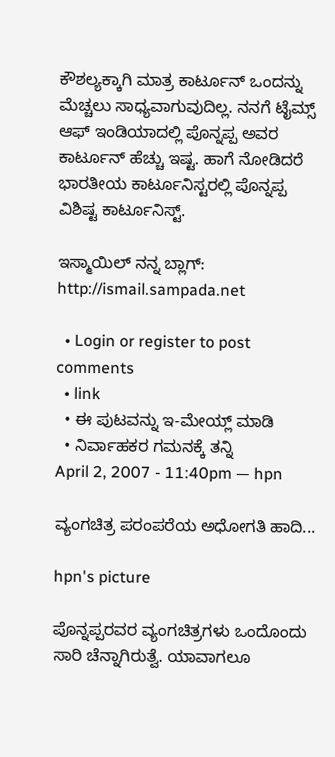ಕೌಶಲ್ಯಕ್ಕಾಗಿ ಮಾತ್ರ ಕಾರ್ಟೂನ್ ಒಂದನ್ನು ಮೆಚ್ಚಲು ಸಾಧ್ಯವಾಗುವುದಿಲ್ಲ. ನನಗೆ ಟೈಮ್ಸ್ ಆಫ್ ಇಂಡಿಯಾದಲ್ಲಿ ಪೊನ್ನಪ್ಪ ಅವರ ಕಾರ್ಟೂನ್ ಹೆಚ್ಚು ಇಷ್ಟ. ಹಾಗೆ ನೋಡಿದರೆ ಭಾರತೀಯ ಕಾರ್ಟೂನಿಸ್ಟರಲ್ಲಿ ಪೊನ್ನಪ್ಪ ವಿಶಿಷ್ಟ ಕಾರ್ಟೂನಿಸ್ಟ್.

ಇಸ್ಮಾಯಿಲ್ ನನ್ನ ಬ್ಲಾಗ್: http://ismail.sampada.net

  • Login or register to post comments
  • link
  • ಈ ಪುಟವನ್ನು ಇ-ಮೇಯ್ಲ್ ಮಾಡಿ
  • ನಿರ್ವಾಹಕರ ಗಮನಕ್ಕೆ ತನ್ನಿ
April 2, 2007 - 11:40pm — hpn

ವ್ಯಂಗಚಿತ್ರ ಪರಂಪರೆಯ ಅಧೋಗತಿ ಹಾದಿ...

hpn's picture

ಪೊನ್ನಪ್ಪರವರ ವ್ಯಂಗಚಿತ್ರಗಳು ಒಂದೊಂದು ಸಾರಿ ಚೆನ್ನಾಗಿರುತ್ವೆ. ಯಾವಾಗಲೂ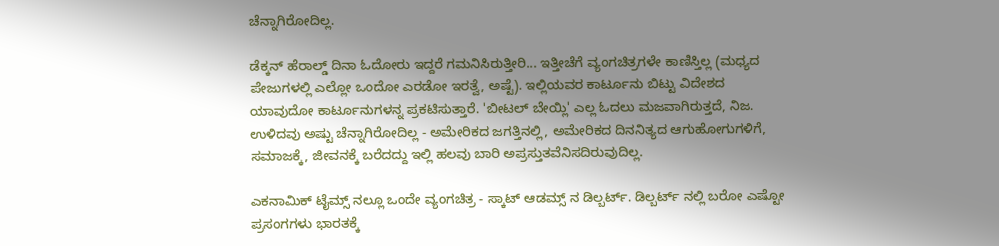ಚೆನ್ನಾಗಿರೋದಿಲ್ಲ.

ಡೆಕ್ಕನ್ ಹೆರಾಲ್ಡ್ ದಿನಾ ಓದೋರು ಇದ್ದರೆ ಗಮನಿಸಿರುತ್ತೀರಿ... ಇತ್ತೀಚೆಗೆ ವ್ಯಂಗಚಿತ್ರಗಳೇ ಕಾಣಿಸ್ತಿಲ್ಲ (ಮಧ್ಯದ ಪೇಜುಗಳಲ್ಲಿ ಎಲ್ಲೋ ಒಂದೋ ಎರಡೋ ಇರತ್ವೆ, ಅಷ್ಟೆ). ಇಲ್ಲಿಯವರ ಕಾರ್ಟೂನು ಬಿಟ್ಟು ವಿದೇಶದ ಯಾವುದೋ ಕಾರ್ಟೂನುಗಳನ್ನ ಪ್ರಕಟಿಸುತ್ತಾರೆ. 'ಬೀಟಲ್ ಬೇಯ್ಲಿ' ಎಲ್ಲ ಓದಲು ಮಜವಾಗಿರುತ್ತದೆ, ನಿಜ. ಉಳಿದವು ಅಷ್ಟು ಚೆನ್ನಾಗಿರೋದಿಲ್ಲ - ಅಮೇರಿಕದ ಜಗತ್ತಿನಲ್ಲಿ, ಅಮೇರಿಕದ ದಿನನಿತ್ಯದ ಆಗುಹೋಗುಗಳಿಗೆ, ಸಮಾಜಕ್ಕೆ, ಜೀವನಕ್ಕೆ ಬರೆದದ್ದು ಇಲ್ಲಿ ಹಲವು ಬಾರಿ ಅಪ್ರಸ್ತುತವೆನಿಸದಿರುವುದಿಲ್ಲ.

ಎಕನಾಮಿಕ್ ಟೈಮ್ಸ್ ನಲ್ಲೂ ಒಂದೇ ವ್ಯಂಗಚಿತ್ರ - ಸ್ಕಾಟ್ ಆಡಮ್ಸ್ ನ ಡಿಲ್ಬರ್ಟ್. ಡಿಲ್ಬರ್ಟ್ ನಲ್ಲಿ ಬರೋ ಎಷ್ಟೋ ಪ್ರಸಂಗಗಳು ಭಾರತಕ್ಕೆ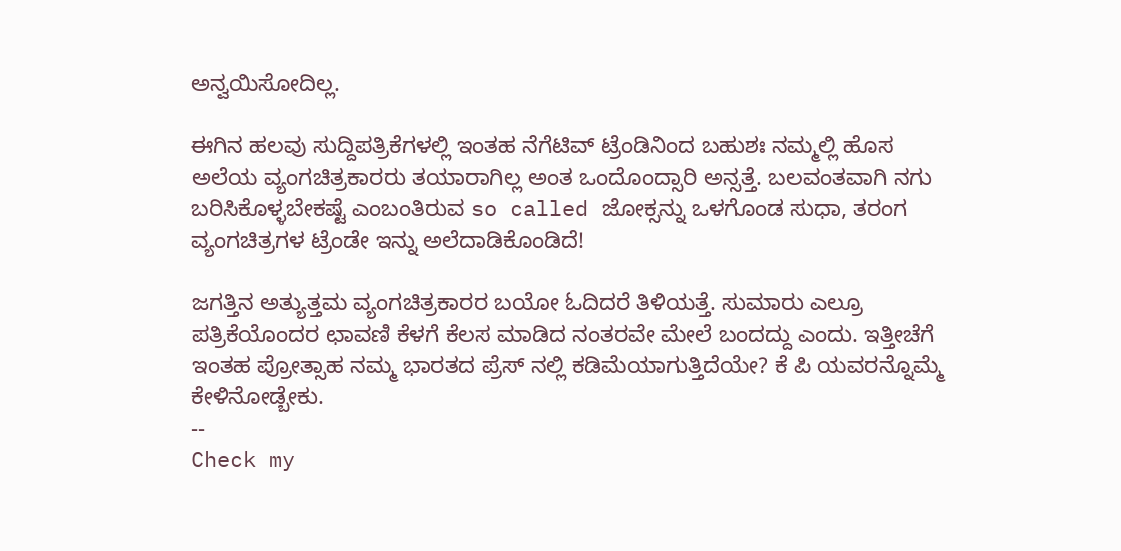ಅನ್ವಯಿಸೋದಿಲ್ಲ.

ಈಗಿನ ಹಲವು ಸುದ್ದಿಪತ್ರಿಕೆಗಳಲ್ಲಿ ಇಂತಹ ನೆಗೆಟಿವ್ ಟ್ರೆಂಡಿನಿಂದ ಬಹುಶಃ ನಮ್ಮಲ್ಲಿ ಹೊಸ ಅಲೆಯ ವ್ಯಂಗಚಿತ್ರಕಾರರು ತಯಾರಾಗಿಲ್ಲ ಅಂತ ಒಂದೊಂದ್ಸಾರಿ ಅನ್ಸತ್ತೆ. ಬಲವಂತವಾಗಿ ನಗು ಬರಿಸಿಕೊಳ್ಳಬೇಕಷ್ಟೆ ಎಂಬಂತಿರುವ so called ಜೋಕ್ಸನ್ನು ಒಳಗೊಂಡ ಸುಧಾ, ತರಂಗ ವ್ಯಂಗಚಿತ್ರಗಳ ಟ್ರೆಂಡೇ ಇನ್ನು ಅಲೆದಾಡಿಕೊಂಡಿದೆ!

ಜಗತ್ತಿನ ಅತ್ಯುತ್ತಮ ವ್ಯಂಗಚಿತ್ರಕಾರರ ಬಯೋ ಓದಿದರೆ ತಿಳಿಯತ್ತೆ. ಸುಮಾರು ಎಲ್ರೂ ಪತ್ರಿಕೆಯೊಂದರ ಛಾವಣಿ ಕೆಳಗೆ ಕೆಲಸ ಮಾಡಿದ ನಂತರವೇ ಮೇಲೆ ಬಂದದ್ದು ಎಂದು. ಇತ್ತೀಚೆಗೆ ಇಂತಹ ಪ್ರೋತ್ಸಾಹ ನಮ್ಮ ಭಾರತದ ಪ್ರೆಸ್ ನಲ್ಲಿ ಕಡಿಮೆಯಾಗುತ್ತಿದೆಯೇ? ಕೆ ಪಿ ಯವರನ್ನೊಮ್ಮೆ ಕೇಳಿನೋಡ್ಬೇಕು.
--
Check my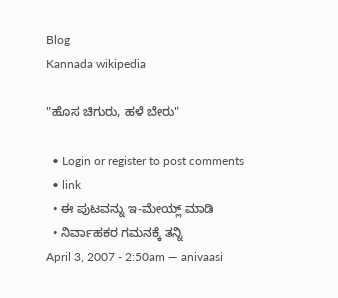Blog
Kannada wikipedia

"ಹೊಸ ಚಿಗುರು, ಹಳೆ ಬೇರು"

  • Login or register to post comments
  • link
  • ಈ ಪುಟವನ್ನು ಇ-ಮೇಯ್ಲ್ ಮಾಡಿ
  • ನಿರ್ವಾಹಕರ ಗಮನಕ್ಕೆ ತನ್ನಿ
April 3, 2007 - 2:50am — anivaasi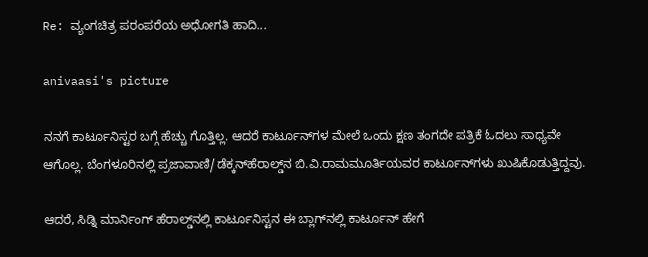Re: ವ್ಯಂಗಚಿತ್ರ ಪರಂಪರೆಯ ಅಧೋಗತಿ ಹಾದಿ...

anivaasi's picture

ನನಗೆ ಕಾರ್ಟೂನಿಸ್ಟರ ಬಗ್ಗೆ ಹೆಚ್ಚು ಗೊತ್ತಿಲ್ಲ. ಆದರೆ ಕಾರ್ಟೂನ್‌ಗಳ ಮೇಲೆ ಒಂದು ಕ್ಷಣ ತಂಗದೇ ಪತ್ರಿಕೆ ಓದಲು ಸಾಧ್ಯವೇ ಆಗೊಲ್ಲ. ಬೆಂಗಳೂರಿನಲ್ಲಿ ಪ್ರಜಾವಾಣಿ/ಡೆಕ್ಕನ್‌ಹೆರಾಲ್ಡ್‌ನ ಬಿ.ವಿ.ರಾಮಮೂರ್ತಿಯವರ ಕಾರ್ಟೂನ್‌ಗಳು ಖುಷಿಕೊಡುತ್ತಿದ್ದವು.

ಆದರೆ, ಸಿಡ್ನಿ ಮಾರ್ನಿಂಗ್‌ ಹೆರಾಲ್ಡ್‌ನಲ್ಲಿ ಕಾರ್ಟೂನಿಸ್ಟನ ಈ ಬ್ಲಾಗ್‌ನಲ್ಲಿ ಕಾರ್ಟೂನ್‌ ಹೇಗೆ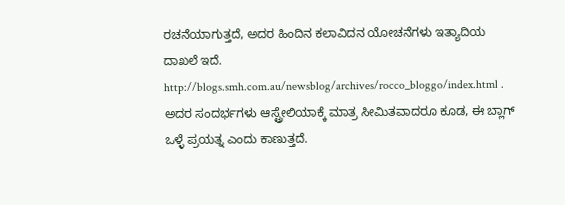ರಚನೆಯಾಗುತ್ತದೆ, ಅದರ ಹಿಂದಿನ ಕಲಾವಿದನ ಯೋಚನೆಗಳು ಇತ್ಯಾದಿಯ ದಾಖಲೆ ಇದೆ. http://blogs.smh.com.au/newsblog/archives/rocco_bloggo/index.html . ಅದರ ಸಂದರ್ಭಗಳು ಆಸ್ಟ್ರೇಲಿಯಾಕ್ಕೆ ಮಾತ್ರ ಸೀಮಿತವಾದರೂ ಕೂಡ, ಈ ಬ್ಲಾಗ್‌ ಒಳ್ಳೆ ಪ್ರಯತ್ನ ಎಂದು ಕಾಣುತ್ತದೆ.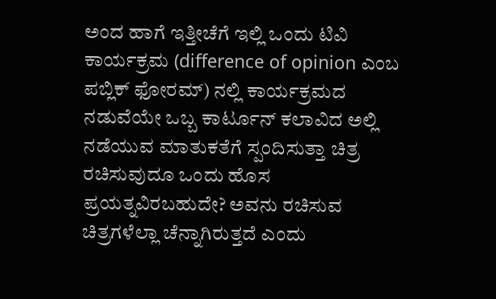ಅಂದ ಹಾಗೆ ಇತ್ತೀಚೆಗೆ ಇಲ್ಲಿ ಒಂದು ಟಿವಿ ಕಾರ್ಯಕ್ರಮ (difference of opinion ಎಂಬ ಪಬ್ಲಿಕ್‌ ಫೋರಮ್) ನಲ್ಲಿ ಕಾರ್ಯಕ್ರಮದ ನಡುವೆಯೇ ಒಬ್ಬ ಕಾರ್ಟೂನ್ ಕಲಾವಿದ ಅಲ್ಲಿ ನಡೆಯುವ ಮಾತುಕತೆಗೆ ಸ್ಪಂದಿಸುತ್ತಾ ಚಿತ್ರ ರಚಿಸುವುದೂ ಒಂದು ಹೊಸ ಪ್ರಯತ್ನವಿರಬಹುದೇ? ಅವನು ರಚಿಸುವ ಚಿತ್ರಗಳೆಲ್ಲಾ ಚೆನ್ನಾಗಿರುತ್ತದೆ ಎಂದು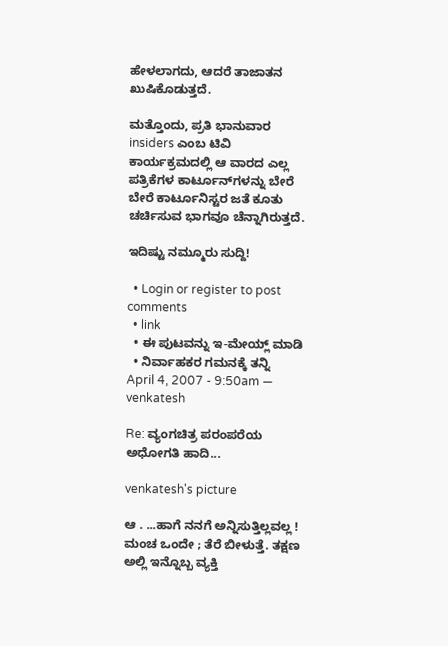ಹೇಳಲಾಗದು, ಆದರೆ ತಾಜಾತನ ಖುಷಿಕೊಡುತ್ತದೆ.

ಮತ್ತೊಂದು, ಪ್ರತಿ ಭಾನುವಾರ insiders ಎಂಬ ಟಿವಿ ಕಾರ್ಯಕ್ರಮದಲ್ಲಿ ಆ ವಾರದ ಎಲ್ಲ ಪತ್ರಿಕೆಗಳ ಕಾರ್ಟೂನ್‌ಗಳನ್ನು ಬೇರೆ ಬೇರೆ ಕಾರ್ಟೂನಿಸ್ಟರ ಜತೆ ಕೂತು ಚರ್ಚಿಸುವ ಭಾಗವೂ ಚೆನ್ನಾಗಿರುತ್ತದೆ.

ಇದಿಷ್ಟು ನಮ್ಮೂರು ಸುದ್ದಿ!

  • Login or register to post comments
  • link
  • ಈ ಪುಟವನ್ನು ಇ-ಮೇಯ್ಲ್ ಮಾಡಿ
  • ನಿರ್ವಾಹಕರ ಗಮನಕ್ಕೆ ತನ್ನಿ
April 4, 2007 - 9:50am — venkatesh

Re: ವ್ಯಂಗಚಿತ್ರ ಪರಂಪರೆಯ ಅಧೋಗತಿ ಹಾದಿ...

venkatesh's picture

ಆ . ...ಹಾಗೆ ನನಗೆ ಅನ್ನಿಸುತ್ತಿಲ್ಲವಲ್ಲ ! ಮಂಚ ಒಂದೇ ; ತೆರೆ ಬೀಳುತ್ತೆ. ತಕ್ಷಣ ಅಲ್ಲಿ ಇನ್ನೊಬ್ಬ ವ್ಯಕ್ತಿ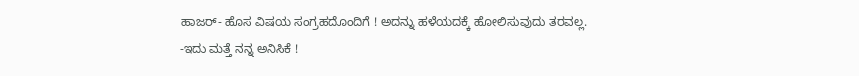ಹಾಜರ್- ಹೊಸ ವಿಷಯ ಸಂಗ್ರಹದೊಂದಿಗೆ ! ಅದನ್ನು ಹಳೆಯದಕ್ಕೆ ಹೋಲಿಸುವುದು ತರವಲ್ಲ. -ಇದು ಮತ್ತೆ ನನ್ನ ಅನಿಸಿಕೆ !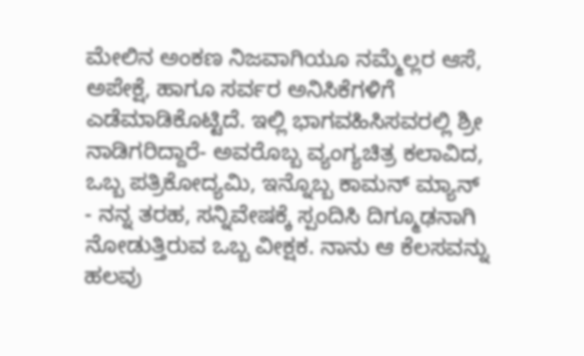ಮೇಲಿನ ಅಂಕಣ ನಿಜವಾಗಿಯೂ ನಮ್ಮೆಲ್ಲರ ಆಸೆ, ಅಪೇಕ್ಷೆ, ಹಾಗೂ ಸರ್ವರ ಅನಿಸಿಕೆಗಳಿಗೆ ಎಡೆಮಾಡಿಕೊಟ್ಟಿದೆ. ಇಲ್ಲಿ ಭಾಗವಹಿಸಿಸವರಲ್ಲಿ ಶ್ರೀ ನಾಡಿಗರಿದ್ದಾರೆ- ಅವರೊಬ್ಬ ವ್ಯಂಗ್ಯಚಿತ್ರ ಕಲಾವಿದ, ಒಬ್ಬ ಪತ್ರಿಕೋದ್ಯಮಿ, ಇನ್ನೊಬ್ಬ ಕಾಮನ್ ಮ್ಯಾನ್ - ನನ್ನ ತರಹ, ಸನ್ನಿವೇಷಕ್ಕೆ ಸ್ಪಂದಿಸಿ ದಿಗ್ಮೂಢನಾಗಿ ನೋಡುತ್ತಿರುವ ಒಬ್ಬ ವೀಕ್ಷಕ. ನಾನು ಆ ಕೆಲಸವನ್ನು ಹಲವು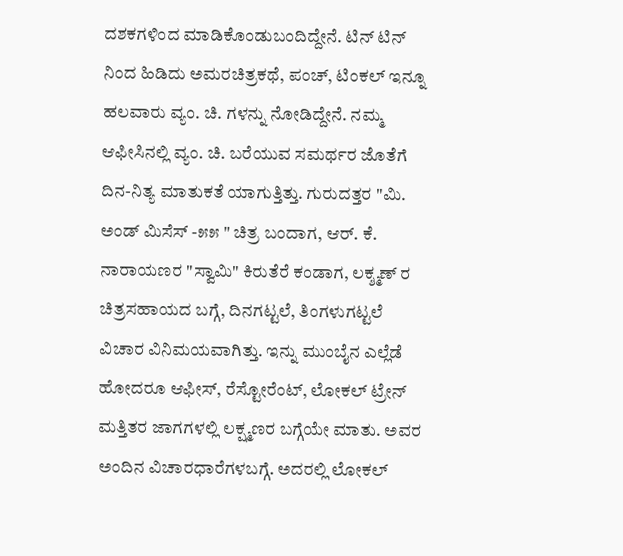ದಶಕಗಳಿಂದ ಮಾಡಿಕೊಂಡುಬಂದಿದ್ದೇನೆ. ಟಿನ್ ಟಿನ್ ನಿಂದ ಹಿಡಿದು ಅಮರಚಿತ್ರಕಥೆ, ಪಂಚ್, ಟಿಂಕಲ್ ಇನ್ನೂ ಹಲವಾರು ವ್ಯಂ. ಚಿ. ಗಳನ್ನು ನೋಡಿದ್ದೇನೆ. ನಮ್ಮ ಆಫೀಸಿನಲ್ಲಿ ವ್ಯಂ. ಚಿ. ಬರೆಯುವ ಸಮರ್ಥರ ಜೊತೆಗೆ ದಿನ-ನಿತ್ಯ ಮಾತುಕತೆ ಯಾಗುತ್ತಿತ್ತು. ಗುರುದತ್ತರ "ಮಿ. ಅಂಡ್ ಮಿಸೆಸ್ -೫೫ " ಚಿತ್ರ ಬಂದಾಗ, ಆರ್. ಕೆ. ನಾರಾಯಣರ "ಸ್ವಾಮಿ" ಕಿರುತೆರೆ ಕಂಡಾಗ, ಲಕ್ಶ್ಮಣ್ ರ ಚಿತ್ರಸಹಾಯದ ಬಗ್ಗೆ, ದಿನಗಟ್ಟಲೆ, ತಿಂಗಳುಗಟ್ಟಲೆ ವಿಚಾರ ವಿನಿಮಯವಾಗಿತ್ತು. ಇನ್ನು ಮುಂಬೈನ ಎಲ್ಲೆಡೆ ಹೋದರೂ ಆಫೀಸ್, ರೆಸ್ಟೋರೆಂಟ್, ಲೋಕಲ್ ಟ್ರೇನ್ ಮತ್ತಿತರ ಜಾಗಗಳಲ್ಲಿ ಲಕ್ಷ್ಮಣರ ಬಗ್ಗೆಯೇ ಮಾತು. ಅವರ ಅಂದಿನ ವಿಚಾರಧಾರೆಗಳಬಗ್ಗೆ. ಅದರಲ್ಲಿ ಲೋಕಲ್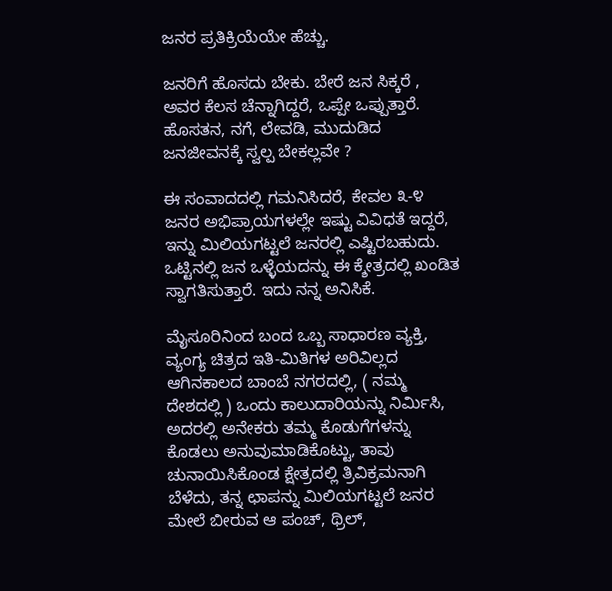ಜನರ ಪ್ರತಿಕ್ರಿಯೆಯೇ ಹೆಚ್ಚು.

ಜನರಿಗೆ ಹೊಸದು ಬೇಕು. ಬೇರೆ ಜನ ಸಿಕ್ಕರೆ , ಅವರ ಕೆಲಸ ಚೆನ್ನಾಗಿದ್ದರೆ, ಒಪ್ಪೇ ಒಪ್ಪುತ್ತಾರೆ. ಹೊಸತನ, ನಗೆ, ಲೇವಡಿ, ಮುದುಡಿದ ಜನಜೀವನಕ್ಕೆ ಸ್ವಲ್ಪ ಬೇಕಲ್ಲವೇ ?

ಈ ಸಂವಾದದಲ್ಲಿ ಗಮನಿಸಿದರೆ, ಕೇವಲ ೩-೪ ಜನರ ಅಭಿಪ್ರಾಯಗಳಲ್ಲೇ ಇಷ್ಟು ವಿವಿಧತೆ ಇದ್ದರೆ, ಇನ್ನು ಮಿಲಿಯಗಟ್ಟಲೆ ಜನರಲ್ಲಿ ಎಷ್ಟಿರಬಹುದು. ಒಟ್ಟಿನಲ್ಲಿ ಜನ ಒಳ್ಳೆಯದನ್ನು ಈ ಕ್ಶೇತ್ರದಲ್ಲಿ ಖಂಡಿತ ಸ್ವಾಗತಿಸುತ್ತಾರೆ. ಇದು ನನ್ನ ಅನಿಸಿಕೆ.

ಮೈಸೂರಿನಿಂದ ಬಂದ ಒಬ್ಬ ಸಾಧಾರಣ ವ್ಯಕ್ತಿ, ವ್ಯಂಗ್ಯ ಚಿತ್ರದ ಇತಿ-ಮಿತಿಗಳ ಅರಿವಿಲ್ಲದ ಆಗಿನಕಾಲದ ಬಾಂಬೆ ನಗರದಲ್ಲಿ, ( ನಮ್ಮ ದೇಶದಲ್ಲಿ ) ಒಂದು ಕಾಲುದಾರಿಯನ್ನು ನಿರ್ಮಿಸಿ, ಅದರಲ್ಲಿ ಅನೇಕರು ತಮ್ಮ ಕೊಡುಗೆಗಳನ್ನು ಕೊಡಲು ಅನುವುಮಾಡಿಕೊಟ್ಟು, ತಾವು ಚುನಾಯಿಸಿಕೊಂಡ ಕ್ಷೇತ್ರದಲ್ಲಿ ತ್ರಿವಿಕ್ರಮನಾಗಿ ಬೆಳೆದು, ತನ್ನ ಛಾಪನ್ನು ಮಿಲಿಯಗಟ್ಟಲೆ ಜನರ ಮೇಲೆ ಬೀರುವ ಆ ಪಂಚ್, ಥ್ರಿಲ್,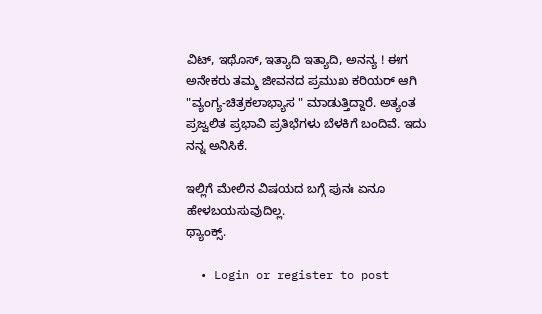ವಿಟ್, ಇಥೊಸ್, ಇತ್ಯಾದಿ ಇತ್ಯಾದಿ, ಅನನ್ಯ ! ಈಗ ಅನೇಕರು ತಮ್ಮ ಜೀವನದ ಪ್ರಮುಖ ಕರಿಯರ್ ಆಗಿ "ವ್ಯಂಗ್ಯ-ಚಿತ್ರಕಲಾಭ್ಯಾಸ " ಮಾಡುತ್ತಿದ್ದಾರೆ. ಅತ್ಯಂತ ಪ್ರಜ್ವಲಿತ ಪ್ರಭಾವಿ ಪ್ರತಿಭೆಗಳು ಬೆಳಕಿಗೆ ಬಂದಿವೆ. ಇದು ನನ್ನ ಅನಿಸಿಕೆ.

ಇಲ್ಲಿಗೆ ಮೇಲಿನ ವಿಷಯದ ಬಗ್ಗೆ ಪುನಃ ಏನೂ ಹೇಳಬಯಸುವುದಿಲ್ಲ.
ಥ್ಯಾಂಕ್ಸ್.

  • Login or register to post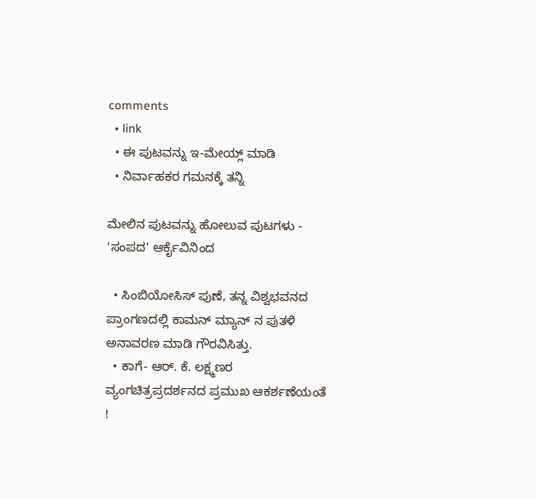comments
  • link
  • ಈ ಪುಟವನ್ನು ಇ-ಮೇಯ್ಲ್ ಮಾಡಿ
  • ನಿರ್ವಾಹಕರ ಗಮನಕ್ಕೆ ತನ್ನಿ

ಮೇಲಿನ ಪುಟವನ್ನು ಹೋಲುವ ಪುಟಗಳು - 'ಸಂಪದ' ಆರ್ಕೈವಿನಿಂದ

  • ಸಿಂಬಿಯೋಸಿಸ್ ಪುಣೆ, ತನ್ನ ವಿಶ್ವಭವನದ ಪ್ರಾಂಗಣದಲ್ಲಿ ಕಾಮನ್ ಮ್ಯಾನ್ ನ ಪುತಳಿ ಅನಾವರಣ ಮಾಡಿ ಗೌರವಿಸಿತ್ತು.
  • ಕಾಗೆ- ಆರ್. ಕೆ. ಲಕ್ಷ್ಮಣರ ವ್ಯಂಗಚಿತ್ರಪ್ರದರ್ಶನದ ಪ್ರಮುಖ ಆಕರ್ಶಣೆಯಂತೆ !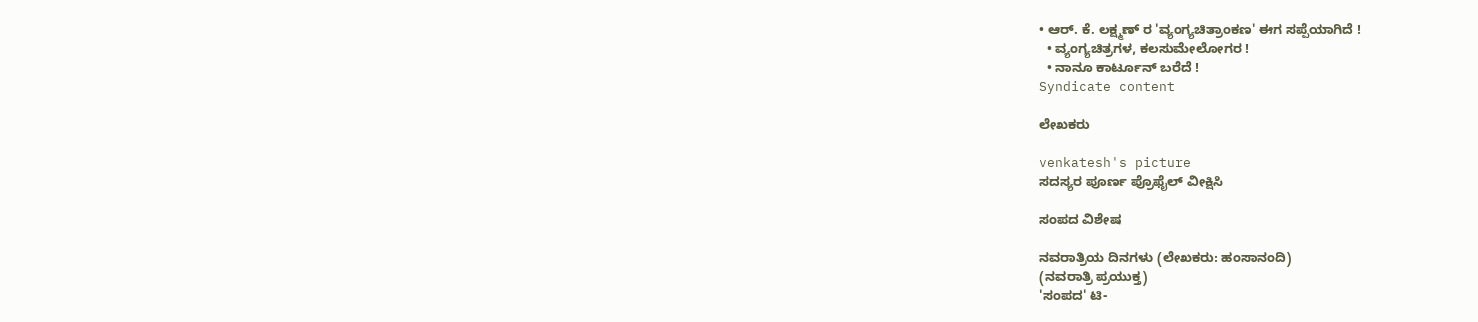• ಆರ್. ಕೆ. ಲಕ್ಷ್ಮಣ್ ರ 'ವ್ಯಂಗ್ಯಚಿತ್ರಾಂಕಣ' ಈಗ ಸಪ್ಪೆಯಾಗಿದೆ !
  • ವ್ಯಂಗ್ಯಚಿತ್ರಗಳ, ಕಲಸುಮೇಲೋಗರ !
  • ನಾನೂ ಕಾರ್ಟೂನ್ ಬರೆದೆ !
Syndicate content

ಲೇಖಕರು

venkatesh's picture
ಸದಸ್ಯರ ಪೂರ್ಣ ಪ್ರೊಫೈಲ್ ವೀಕ್ಷಿಸಿ

ಸಂಪದ ವಿಶೇಷ

ನವರಾತ್ರಿಯ ದಿನಗಳು (ಲೇಖಕರು: ಹಂಸಾನಂದಿ)
(ನವರಾತ್ರಿ ಪ್ರಯುಕ್ತ)
'ಸಂಪದ' ಟಿ-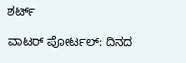ಶರ್ಟ್

ವಾಟರ್ ಪೋರ್ಟಲ್: ದಿನದ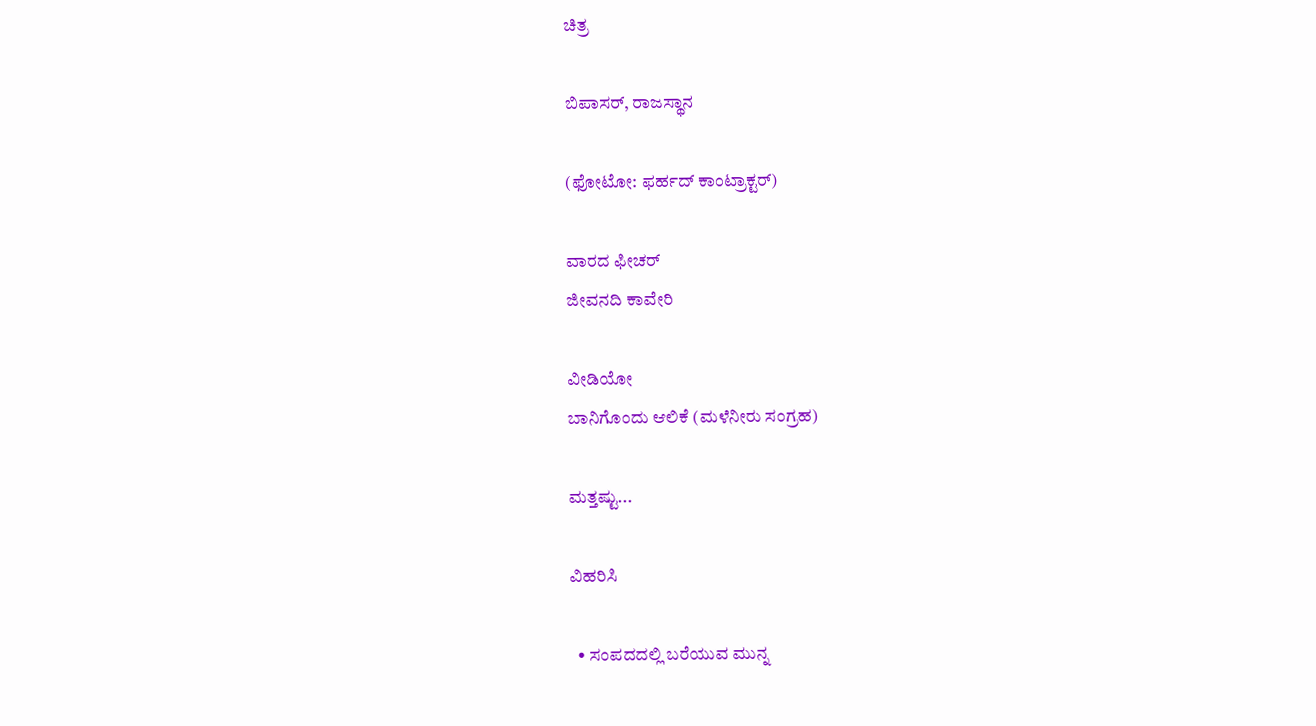ಚಿತ್ರ

ಬಿಪಾಸರ್, ರಾಜಸ್ಥಾನ

(ಫೋಟೋ: ಫರ್ಹದ್ ಕಾಂಟ್ರಾಕ್ಟರ್)

ವಾರದ ಫೀಚರ್
ಜೀವನದಿ ಕಾವೇರಿ

ವೀಡಿಯೋ
ಬಾನಿಗೊಂದು ಆಲಿಕೆ (ಮಳೆನೀರು ಸಂಗ್ರಹ)

ಮತ್ತಷ್ಟು...

ವಿಹರಿಸಿ

  • ಸಂಪದದಲ್ಲಿ ಬರೆಯುವ ಮುನ್ನ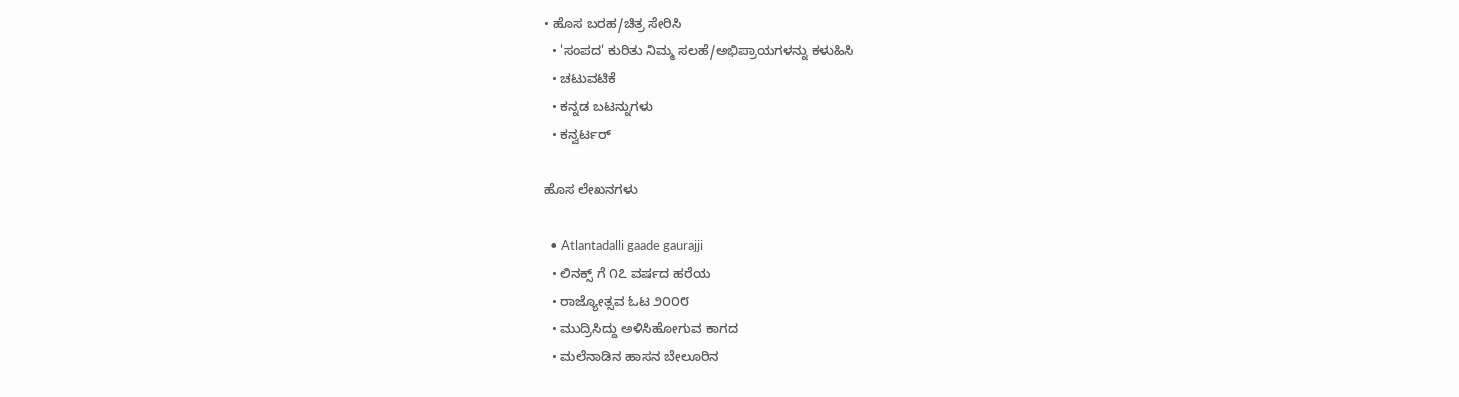• ಹೊಸ ಬರಹ/ಚಿತ್ರ ಸೇರಿಸಿ
  • 'ಸಂಪದ' ಕುರಿತು ನಿಮ್ಮ ಸಲಹೆ/ಅಭಿಪ್ರಾಯಗಳನ್ನು ಕಳುಹಿಸಿ
  • ಚಟುವಟಿಕೆ
  • ಕನ್ನಡ ಬಟನ್ನುಗಳು
  • ಕನ್ವರ್ಟರ್

ಹೊಸ ಲೇಖನಗಳು

  • Atlantadalli gaade gaurajji
  • ಲಿನಕ್ಸ್ ಗೆ ೧೭ ವರ್ಷದ ಹರೆಯ
  • ರಾಜ್ಯೋತ್ಸವ ಓಟ ೨೦೦೮
  • ಮುದ್ರಿಸಿದ್ದು ಅಳಿಸಿಹೋಗುವ ಕಾಗದ
  • ಮಲೆನಾಡಿನ ಹಾಸನ ಬೇಲೂರಿನ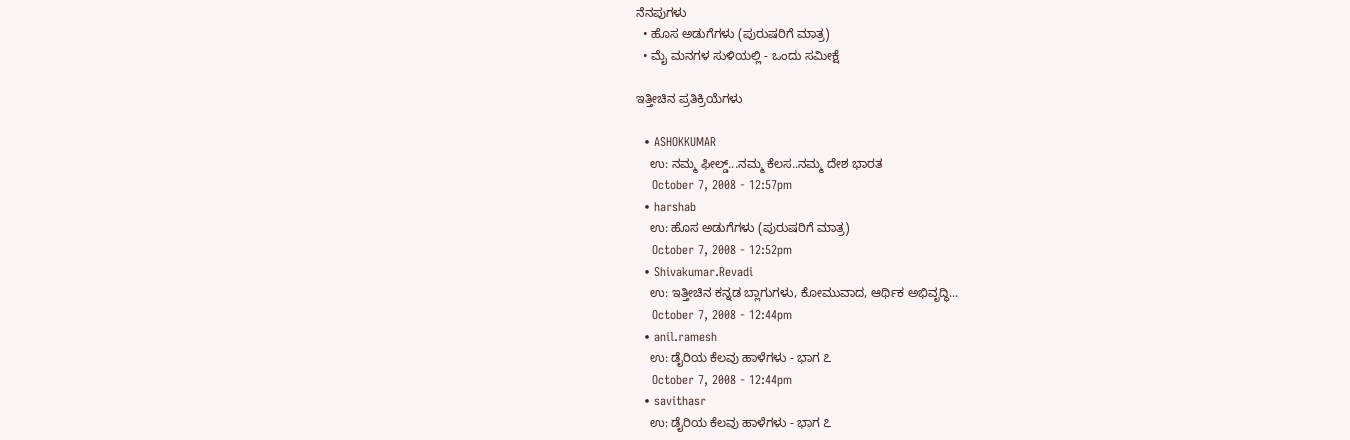ನೆನಪುಗಳು
  • ಹೊಸ ಅಡುಗೆಗಳು (ಪುರುಷರಿಗೆ ಮಾತ್ರ)
  • ಮೈ ಮನಗಳ ಸುಳಿಯಲ್ಲಿ - ಒಂದು ಸಮೀಕ್ಷೆ

ಇತ್ತೀಚಿನ ಪ್ರತಿಕ್ರಿಯೆಗಳು

  • ASHOKKUMAR
    ಉ: ನಮ್ಮ ಫೀಲ್ಡ್...ನಮ್ಮ ಕೆಲಸ..ನಮ್ಮ ದೇಶ ಭಾರತ
    October 7, 2008 - 12:57pm
  • harshab
    ಉ: ಹೊಸ ಅಡುಗೆಗಳು (ಪುರುಷರಿಗೆ ಮಾತ್ರ)
    October 7, 2008 - 12:52pm
  • Shivakumar.Revadi
    ಉ: ಇತ್ತೀಚಿನ ಕನ್ನಡ ಬ್ಲಾಗುಗಳು, ಕೋಮುವಾದ, ಆರ್ಥಿಕ ಅಭಿವೃದ್ಧಿ...
    October 7, 2008 - 12:44pm
  • anil.ramesh
    ಉ: ಡೈರಿಯ ಕೆಲವು ಹಾಳೆಗಳು - ಭಾಗ ೭
    October 7, 2008 - 12:44pm
  • savithasr
    ಉ: ಡೈರಿಯ ಕೆಲವು ಹಾಳೆಗಳು - ಭಾಗ ೭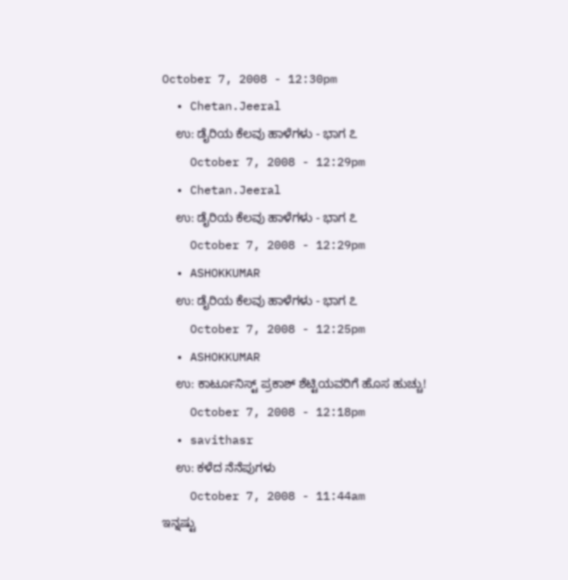October 7, 2008 - 12:30pm
  • Chetan.Jeeral
    ಉ: ಡೈರಿಯ ಕೆಲವು ಹಾಳೆಗಳು - ಭಾಗ ೭
    October 7, 2008 - 12:29pm
  • Chetan.Jeeral
    ಉ: ಡೈರಿಯ ಕೆಲವು ಹಾಳೆಗಳು - ಭಾಗ ೭
    October 7, 2008 - 12:29pm
  • ASHOKKUMAR
    ಉ: ಡೈರಿಯ ಕೆಲವು ಹಾಳೆಗಳು - ಭಾಗ ೭
    October 7, 2008 - 12:25pm
  • ASHOKKUMAR
    ಉ: ಕಾರ್ಟೂನಿಸ್ಟ್ ಪ್ರಕಾಶ್ ಶೆಟ್ಟಿಯವರಿಗೆ ಹೊಸ ಹುಚ್ಚು!
    October 7, 2008 - 12:18pm
  • savithasr
    ಉ: ಕಳೆದ ನೆನೆಪುಗಳು
    October 7, 2008 - 11:44am
ಇನ್ನಷ್ಟು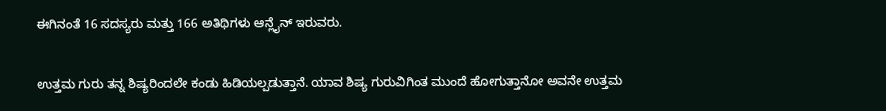ಈಗಿನಂತೆ 16 ಸದಸ್ಯರು ಮತ್ತು 166 ಅತಿಥಿಗಳು ಆನ್ಲೈನ್ ಇರುವರು.


ಉತ್ತಮ ಗುರು ತನ್ನ ಶಿಷ್ಯರಿಂದಲೇ ಕಂಡು ಹಿಡಿಯಲ್ಪಡುತ್ತಾನೆ. ಯಾವ ಶಿಷ್ಯ ಗುರುವಿಗಿಂತ ಮುಂದೆ ಹೋಗುತ್ತಾನೋ ಅವನೇ ಉತ್ತಮ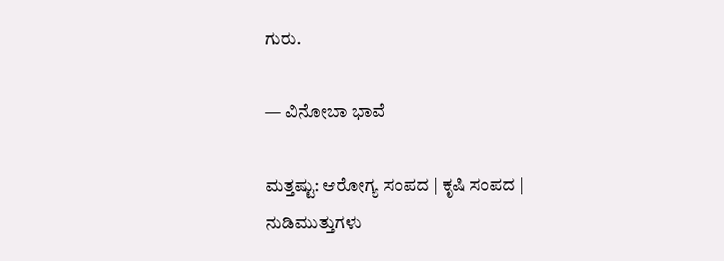ಗುರು.

— ವಿನೋಬಾ ಭಾವೆ

ಮತ್ತಷ್ಟು: ಆರೋಗ್ಯ ಸಂಪದ | ಕೃಷಿ ಸಂಪದ | ನುಡಿಮುತ್ತುಗಳು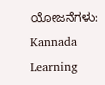ಯೋಜನೆಗಳು: Kannada Learning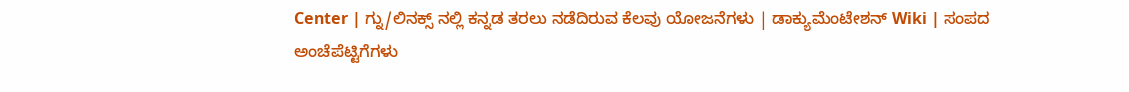Center | ಗ್ನು/ಲಿನಕ್ಸ್ ನಲ್ಲಿ ಕನ್ನಡ ತರಲು ನಡೆದಿರುವ ಕೆಲವು ಯೋಜನೆಗಳು | ಡಾಕ್ಯುಮೆಂಟೇಶನ್ Wiki | ಸಂಪದ ಅಂಚೆಪೆಟ್ಟಿಗೆಗಳು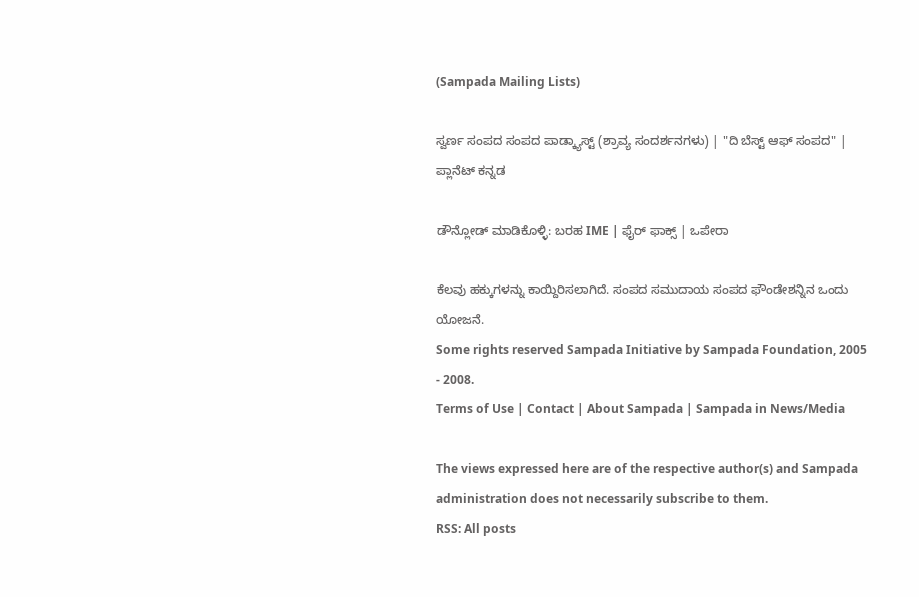(Sampada Mailing Lists)

ಸ್ವರ್ಣ ಸಂಪದ ಸಂಪದ ಪಾಡ್ಕ್ಯಾಸ್ಟ್ (ಶ್ರಾವ್ಯ ಸಂದರ್ಶನಗಳು) | "ದಿ ಬೆಸ್ಟ್ ಆಫ್ ಸಂಪದ" | ಪ್ಲಾನೆಟ್ ಕನ್ನಡ

ಡೌನ್ಲೋಡ್ ಮಾಡಿಕೊಳ್ಳಿ: ಬರಹ IME | ಫೈರ್ ಫಾಕ್ಸ್ | ಒಪೇರಾ

ಕೆಲವು ಹಕ್ಕುಗಳನ್ನು ಕಾಯ್ದಿರಿಸಲಾಗಿದೆ. ಸಂಪದ ಸಮುದಾಯ ಸಂಪದ ಫೌಂಡೇಶನ್ನಿನ ಒಂದು ಯೋಜನೆ.
Some rights reserved Sampada Initiative by Sampada Foundation, 2005 - 2008.
Terms of Use | Contact | About Sampada | Sampada in News/Media

The views expressed here are of the respective author(s) and Sampada administration does not necessarily subscribe to them.
RSS: All posts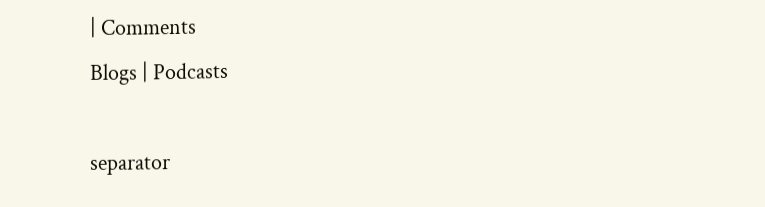| Comments
Blogs | Podcasts

separator